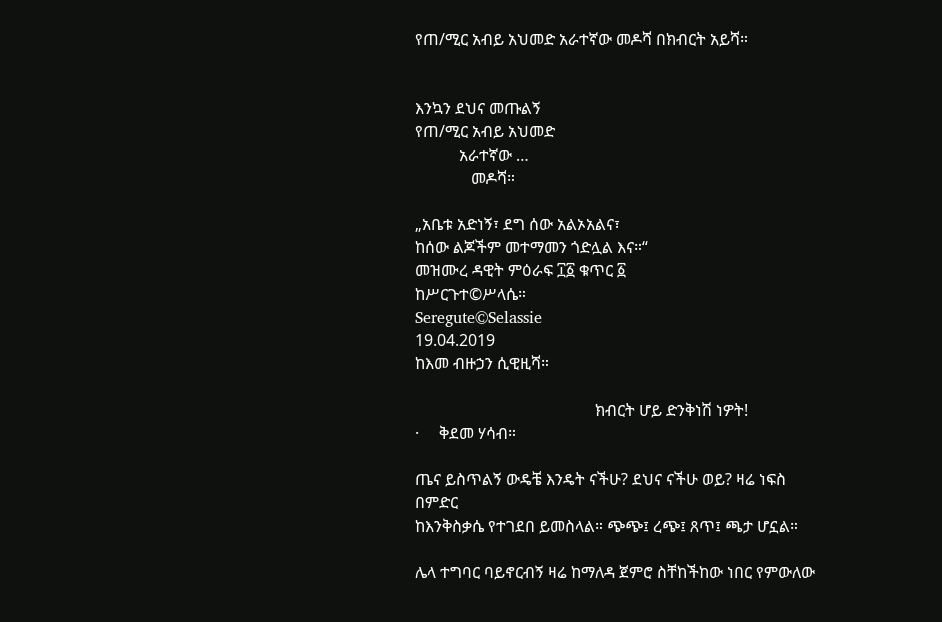የጠ/ሚር አብይ አህመድ አራተኛው መዶሻ በክብርት አይሻ።


እንኳን ደህና መጡልኝ
የጠ/ሚር አብይ አህመድ
           አራተኛው …
              መዶሻ።

„አቤቱ አድነኝ፣ ደግ ሰው አልኦአልና፣
ከሰው ልጆችም መተማመን ጎድሏል እና።“
መዝሙረ ዳዊት ምዕራፍ ፲፩ ቁጥር ፩
ከሥርጉተ©ሥላሴ።
Seregute©Selassie
19.04.2019
ከእመ ብዙኃን ሲዊዚሻ።

                                             ክብርት ሆይ ድንቅነሽ ነዎት!
·     ቅደመ ሃሳብ።

ጤና ይስጥልኝ ውዴቼ እንዴት ናችሁ? ደህና ናችሁ ወይ? ዛሬ ነፍስ በምድር
ከእንቅስቃሴ የተገደበ ይመስላል። ጭጭ፤ ረጭ፤ ጸጥ፤ ጫታ ሆኗል።

ሌላ ተግባር ባይኖርብኝ ዛሬ ከማለዳ ጀምሮ ስቸከችከው ነበር የምውለው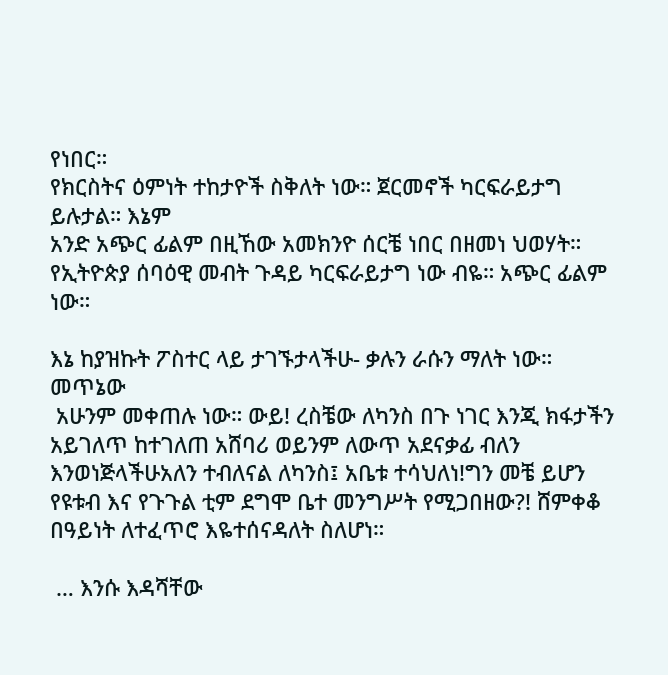የነበር።
የክርስትና ዕምነት ተከታዮች ስቅለት ነው። ጀርመኖች ካርፍራይታግ ይሉታል። እኔም
አንድ አጭር ፊልም በዚኸው አመክንዮ ሰርቼ ነበር በዘመነ ህወሃት። የኢትዮጵያ ሰባዕዊ መብት ጉዳይ ካርፍራይታግ ነው ብዬ። አጭር ፊልም ነው።

እኔ ከያዝኩት ፖስተር ላይ ታገኙታላችሁ- ቃሉን ራሱን ማለት ነው። መጥኔው
 አሁንም መቀጠሉ ነው። ውይ! ረስቼው ለካንስ በጉ ነገር እንጂ ክፋታችን አይገለጥ ከተገለጠ አሸባሪ ወይንም ለውጥ አደናቃፊ ብለን እንወነጅላችሁአለን ተብለናል ለካንስ፤ አቤቱ ተሳህለነ!ግን መቼ ይሆን የዩቱብ እና የጉጉል ቲም ደግሞ ቤተ መንግሥት የሚጋበዘው?! ሸምቀቆ በዓይነት ለተፈጥሮ እዬተሰናዳለት ስለሆነ።

 … እንሱ እዳሻቸው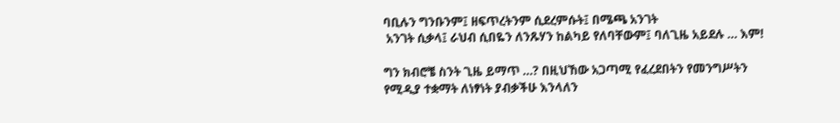ባቢሉን ግንቡንም፤ ዘፍጥረትንም ሲደረምሱት፤ በሜጫ አንገት
 አንገት ሲቃላ፤ ራህብ ሲበዬን ለንጹሃን ከልካይ የለባቸውም፤ ባለጊዜ አይደሉ … እም!

ግን ክብሮቼ ስንት ጊዜ ይማጥ …? በዚህኸው አጋጣሚ የፈረደበትን የመንግሥትን
የሚዲያ ተቋማት ለነፃነት ያብቃችሁ እንላለን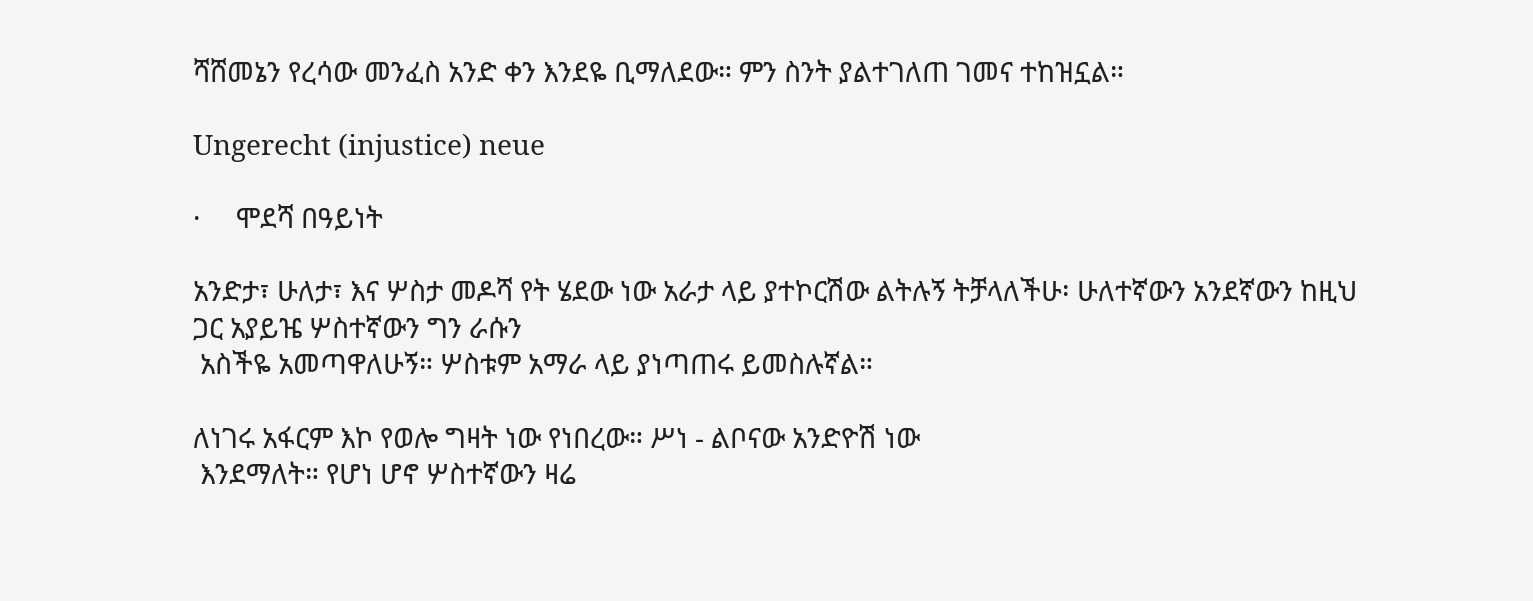ሻሸመኔን የረሳው መንፈስ አንድ ቀን እንደዬ ቢማለደው። ምን ስንት ያልተገለጠ ገመና ተከዝኗል።

Ungerecht (injustice) neue

·     ሞደሻ በዓይነት

አንድታ፣ ሁለታ፣ እና ሦስታ መዶሻ የት ሄደው ነው አራታ ላይ ያተኮርሽው ልትሉኝ ትቻላለችሁ፡ ሁለተኛውን አንደኛውን ከዚህ ጋር አያይዤ ሦስተኛውን ግን ራሱን
 አስችዬ አመጣዋለሁኝ። ሦስቱም አማራ ላይ ያነጣጠሩ ይመስሉኛል።

ለነገሩ አፋርም እኮ የወሎ ግዛት ነው የነበረው። ሥነ - ልቦናው አንድዮሽ ነው
 እንደማለት። የሆነ ሆኖ ሦስተኛውን ዛሬ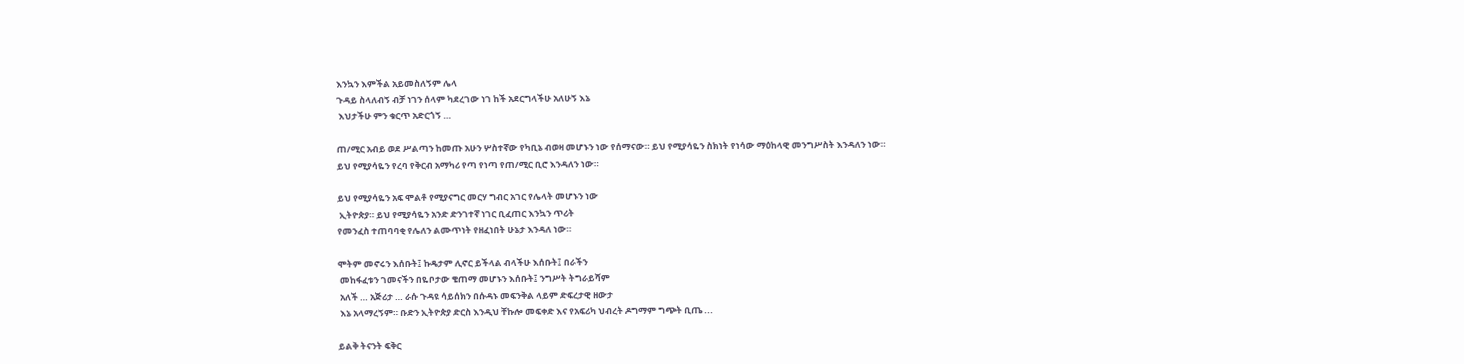እንኳን እምችል አይመስለኝም ሌላ
ጉዳይ ስላለብኝ ብቻ ነገን ሰላም ካደረገው ነገ ከች አደርግላችሁ አለሁኝ እኔ
 እህታችሁ ምን ቁርጥ አድርጎኝ …

ጠ/ሚር አብይ ወደ ሥልጣን ከመጡ አሁን ሦስተኛው የካቢኔ ብወዛ መሆኑን ነው የሰማናው። ይህ የሚያሳዬን ስክነት የነሳው ማዕከላዊ መንግሥስት እንዳለን ነው።
ይህ የሚያሳዬን የረባ የቅርብ አማካሪ የጣ የነጣ የጠ/ሚር ቢሮ እንዳለን ነው።

ይህ የሚያሳዬን አፍ ሞልቶ የሚያናግር መርሃ ግብር አገር የሌላት መሆኑን ነው
 ኢትዮጵያ። ይህ የሚያሳዬን አንድ ድንገተኛ ነገር ቢፈጠር እንኳን ጥሪት
የመንፈስ ተጠባባቂ የሌለን ልሙጥነት የዘፈነበት ሁኔታ እንዳለ ነው።

ሞትም መኖሩን እሰቡት፤ ኩዴታም ሊኖር ይችላል ብላችሁ እሰቡት፤ በራችን
 መከፋፈቱን ገመናችን በዬቦታው ቄጠማ መሆኑን እሰቡት፤ ንግሥት ትግራይሻም
 አለች … አጅሪታ … ራሱ ጉዳዩ ሳይሰክን በሱዳኑ መፍንቅል ላይም ድፍረታዊ ዘውታ
 እኔ አላማረኝም። ቡድን ኢትዮጵያ ድርስ እንዲህ ቸኩሎ መፍቀድ እና የአፍሪካ ህብረት ዶግማም ግጭት ቢጤ ...

ይልቅ ትናንት ፍቅር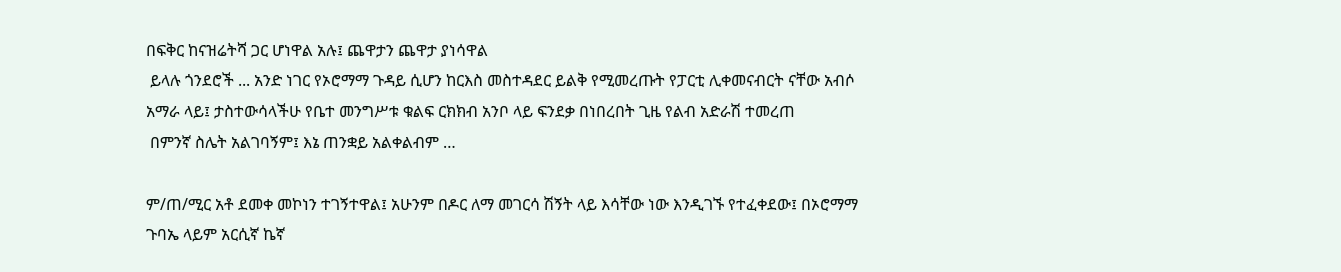በፍቅር ከናዝሬትሻ ጋር ሆነዋል አሉ፤ ጨዋታን ጨዋታ ያነሳዋል
 ይላሉ ጎንደሮች ... አንድ ነገር የኦሮማማ ጉዳይ ሲሆን ከርእስ መስተዳደር ይልቅ የሚመረጡት የፓርቲ ሊቀመናብርት ናቸው አብሶ አማራ ላይ፤ ታስተውሳላችሁ የቤተ መንግሥቱ ቁልፍ ርክክብ አንቦ ላይ ፍንደቃ በነበረበት ጊዜ የልብ አድራሽ ተመረጠ
 በምንኛ ስሌት አልገባኝም፤ እኔ ጠንቋይ አልቀልብም …

ም/ጠ/ሚር አቶ ደመቀ መኮነን ተገኝተዋል፤ አሁንም በዶር ለማ መገርሳ ሽኝት ላይ እሳቸው ነው እንዲገኙ የተፈቀደው፤ በኦሮማማ ጉባኤ ላይም አርሲኛ ኬኛ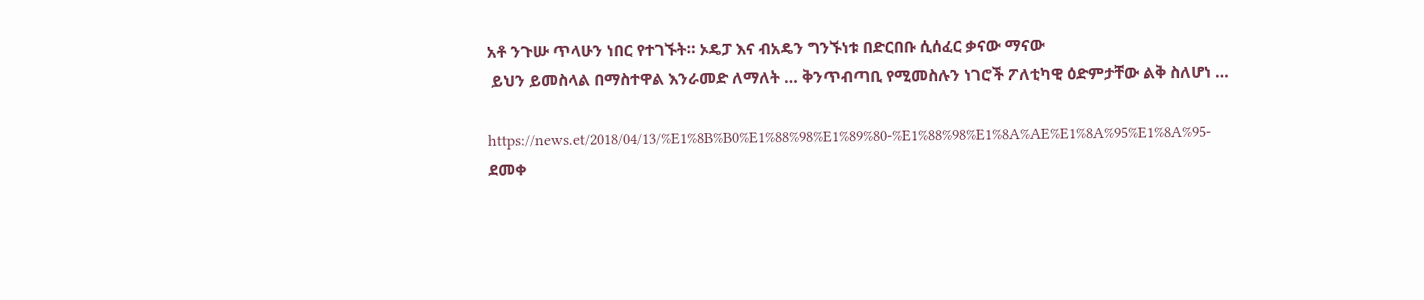አቶ ንጉሡ ጥላሁን ነበር የተገኙት። ኦዴፓ እና ብአዴን ግንኙነቱ በድርበቡ ሲሰፈር ቃናው ማናው
 ይህን ይመስላል በማስተዋል እንራመድ ለማለት … ቅንጥብጣቢ የሚመስሉን ነገሮች ፖለቲካዊ ዕድምታቸው ልቅ ስለሆነ …

https://news.et/2018/04/13/%E1%8B%B0%E1%88%98%E1%89%80-%E1%88%98%E1%8A%AE%E1%8A%95%E1%8A%95-
ደመቀ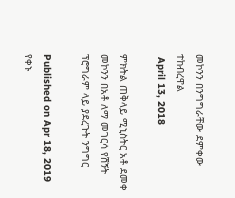መኮንን በንግግራቸው ደምቀው ተከብረዋል
 April 13, 2018

ምክትል ጠቅላይ ሚኒስትር አቶ ደመቀ መኮንን በአቶ ለማ መገርሳ የሽኝት ፕሮግራም ላይ ያደረጉት ንግግር

Published on Apr 18, 2019
የቀኑ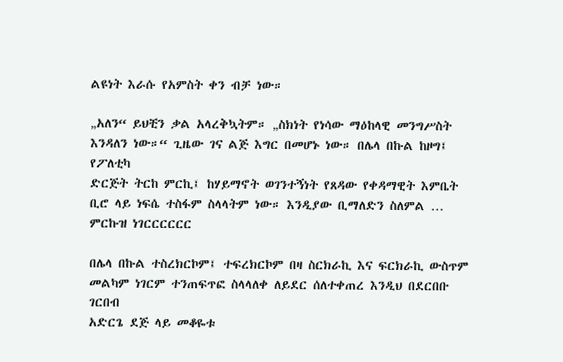ልዩነት እራሱ የአምስት ቀን ብቻ ነው።

„አለን“ ይህቺን ቃል አላረቅኳትም። „ስክነት የነሳው ማዕከላዊ መንግሥስት
እንዳለን ነው።“ ጊዜው ገና ልጅ እግር በመሆኑ ነው። በሌላ በኩል ከዞግ፤ የፖለቲካ
ድርጅት ትርከ ምርኪ፤ ከሃይማኖት ወገንተኝነት የጸዳው የቀዳማዊት እምቤት
ቢሮ ላይ ነፍሴ ተስፋም ስላላትም ነው። እንዲያው ቢማለድን ስለምል …
ምርኩዝ ነገርርርርርር

በሌላ በኩል ተስረክርኮም፤ ተፍረክርኮም በዛ ስርክራኪ እና ፍርክራኪ ውስጥም
መልካም ነገርም ተንጠፍጥፎ ስላላለቀ ለይደር ሰለተቀጠረ እንዲህ በደርበቡ ገርበብ
አድርጌ ደጅ ላይ መቆዬቱ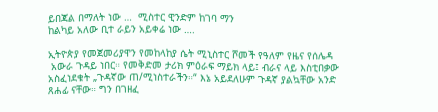ይበጃል በማለት ነው …  ሚስተር ዊንድም ከገባ ማን
ከልካይ አለው ቢተ ራይን አይቀሬ ነው ….

ኢትዮጵያ የመጀመሪያዋን የመከላከያ ሴት ሚኒስተር ሾመች የዓለም የዜና የሰሌዳ
 አውራ ጉዳይ ነበር። የመቅድመ ታሪክ ምዕራፍ ማይክ ላይ፤ ብራና ላይ እስቲበቃው አስፈነደቁት „ጉዳኛው ጠ/ሚነስተራችን።“ እኔ አይደለሁም ጉዳኛ ያልኳቸው አንድ ጸሐፊ ናቸው። ግን በገዘፈ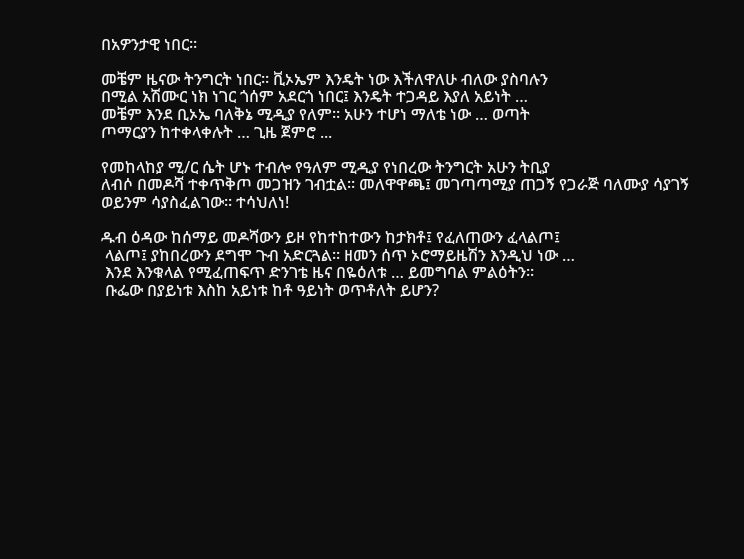በአዎንታዊ ነበር።

መቼም ዜናው ትንግርት ነበር። ቪኦኤም እንዴት ነው እችለዋለሁ ብለው ያስባሉን
በሚል አሽሙር ነክ ነገር ጎሰም አደርጎ ነበር፤ እንዴት ተጋዳይ እያለ አይነት …
መቼም እንደ ቢኦኤ ባለቅኔ ሚዲያ የለም። አሁን ተሆነ ማለቴ ነው … ወጣት
ጦማርያን ከተቀላቀሉት … ጊዜ ጀምሮ ...

የመከላከያ ሚ/ር ሴት ሆኑ ተብሎ የዓለም ሚዲያ የነበረው ትንግርት አሁን ትቢያ
ለብሶ በመዶሻ ተቀጥቅጦ መጋዝን ገብቷል። መለዋዋጫ፤ መገጣጣሚያ ጠጋኝ የጋራጅ ባለሙያ ሳያገኝ ወይንም ሳያስፈልገው። ተሳህለነ!

ዱብ ዕዳው ከሰማይ መዶሻውን ይዞ የከተከተውን ከታክቶ፤ የፈለጠውን ፈላልጦ፤
 ላልጦ፤ ያከበረውን ደግሞ ጉብ አድርጓል። ዘመን ሰጥ ኦሮማይዜሽን እንዲህ ነው …
 እንደ እንቁላል የሚፈጠፍጥ ድንገቴ ዜና በዬዕለቱ … ይመግባል ምልዕትን።
 ቡፌው በያይነቱ እስከ አይነቱ ከቶ ዓይነት ወጥቶለት ይሆን?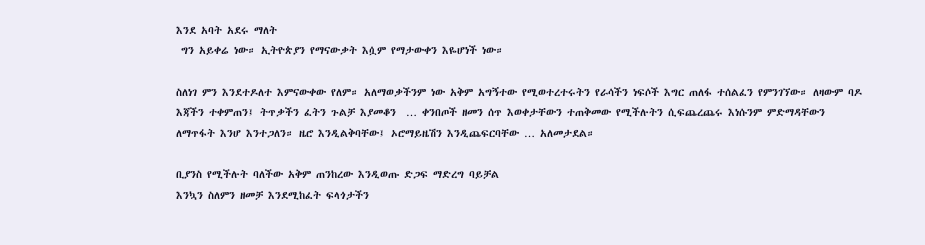እንደ አባት አደሩ ማለት
 ግን አይቀሬ ነው። ኢትዮጵያን የማናውቃት እሷም የማታውቀን እዬሆነች ነው።

ስለነገ ምን እንደተዶለተ እምናውቀው የለም። አለማወቃችንም ነው አቅም አግኝተው የሚወተረተሩትን የራሳችን ነፍሶች እግር ጠለፋ ተሰልፈን የምንገኘው። ለዛውም ባዶ እጃችን ተቀምጠን፤ ትጥቃችን ፈትን ጉልቻ እያመቆን  … ቀንበጦች ዘመን ሰጥ እወቀታቸውን ተጠቅመው የሚችሉትን ሲፍጨረጨሩ እነሱንም ምድማዳቸውን
ለማጥፋት እንሆ እንተጋለን። ዜሮ እንዲልቅባቸው፤ ኦሮማይዜሽን እንዲጨፍርባቸው … አለመታደል።

ቢያንስ የሚችሉት ባለችው አቅም ጠንከረው እንዲወጡ ድጋፍ ማድረግ ባይቻል
እንኳን ስለምን ዘመቻ እንደሚከፈት ፍላጎታችን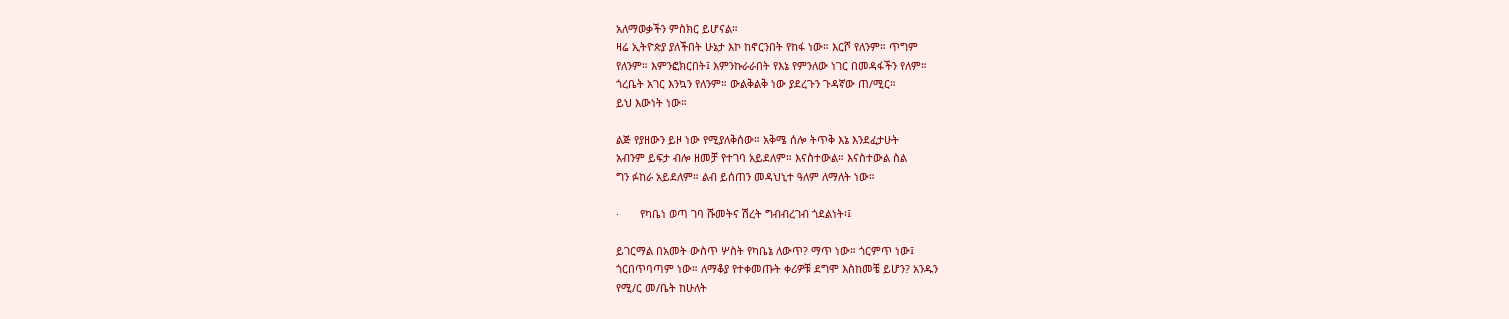አለማወቃችን ምስክር ይሆናል።
ዛሬ ኢትዮጵያ ያለችበት ሁኔታ እኮ ከኖርንበት የከፋ ነው። እርሾ የለንም። ጥግም
የለንም። እምንፎክርበት፤ እምንኩራራበት የእኔ የምንለው ነገር በመዳፋችን የለም።
ጎረቤት አገር እንኳን የለንም። ውልቅልቅ ነው ያደረጉን ጉዳኛው ጠ/ሚር።
ይህ እውነት ነው።

ልጅ የያዘውን ይዞ ነው የሚያለቅሰው። አቅሜ ሰሎ ትጥቅ እኔ እንደፈታሁት
አብንም ይፍታ ብሎ ዘመቻ የተገባ አይደለም። እናስተውል። እናስተውል ስል
ግን ፉከራ አይደለም። ልብ ይሰጠን መዳህኒተ ዓለም ለማለት ነው።

·       የካቤነ ወጣ ገባ ሹመትና ሽረት ግብብረገብ ጎደልነት፡፤

ይገርማል በአመት ውስጥ ሦስት የካቤኔ ለውጥ? ማጥ ነው። ጎርምጥ ነው፤
ጎርበጥባጣም ነው። ለማቆያ የተቀመጡት ቀሪዎቹ ደግሞ እስከመቼ ይሆን? አንዱን
የሚ/ር መ/ቤት ከሁለት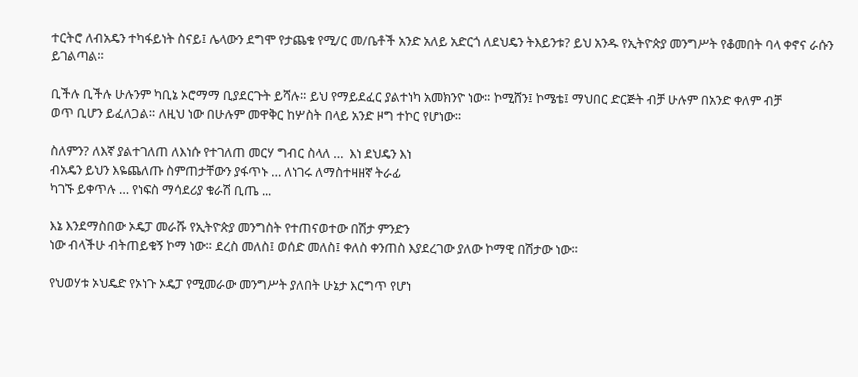ተርትሮ ለብአዴን ተካፋይነት ስናይ፤ ሌላውን ደግሞ የታጨቁ የሚ/ር መ/ቤቶች አንድ አለይ አድርጎ ለደህዴን ትእይንቱ? ይህ አንዱ የኢትዮጵያ መንግሥት የቆመበት ባላ ቀኖና ራሱን ይገልጣል።

ቢችሉ ቢችሉ ሁሉንም ካቢኔ ኦሮማማ ቢያደርጉት ይሻሉ። ይህ የማይደፈር ያልተነካ አመክንዮ ነው። ኮሚሸን፤ ኮሜቴ፤ ማህበር ድርጅት ብቻ ሁሉም በአንድ ቀለም ብቻ
ወጥ ቢሆን ይፈለጋል። ለዚህ ነው በሁሉም መዋቅር ከሦስት በላይ አንድ ዞግ ተኮር የሆነው።

ስለምን? ለእኛ ያልተገለጠ ለእነሱ የተገለጠ መርሃ ግብር ስላለ …  እነ ደህዴን እነ
ብአዴን ይህን እዬጨለጡ ስምጠታቸውን ያፋጥኑ … ለነገሩ ለማስተዛዘኛ ትራፊ
ካገኙ ይቀጥሉ … የነፍስ ማሳደሪያ ቁራሽ ቢጤ ...

እኔ እንደማስበው ኦዴፓ መራሹ የኢትዮጵያ መንግስት የተጠናወተው በሽታ ምንድን
ነው ብላችሁ ብትጠይቁኝ ኮማ ነው። ደረስ መለስ፤ ወሰድ መለስ፤ ቀለስ ቀንጠስ እያደረገው ያለው ኮማዊ በሽታው ነው።

የህወሃቱ ኦህዴድ የኦነጉ ኦዴፓ የሚመራው መንግሥት ያለበት ሁኔታ እርግጥ የሆነ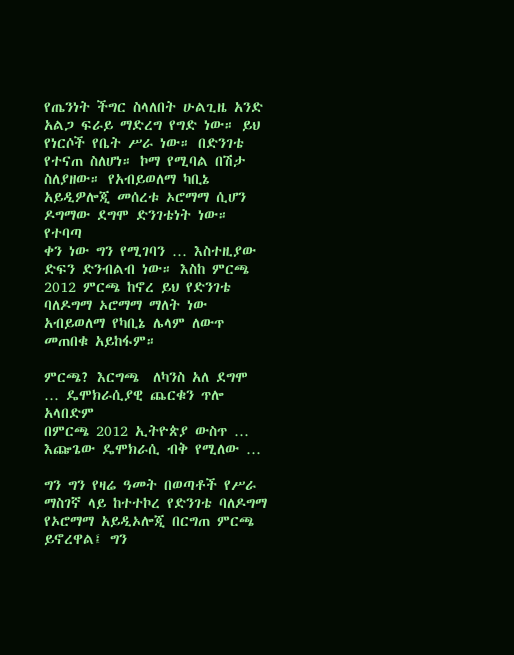የጤንነት ችግር ስላለበት ሁልጊዜ አንድ አልጋ ፍራይ ማድረግ የግድ ነው። ይህ የነርሶች የቤት ሥራ ነው። በድንገቴ የተናጠ ስለሆነ። ኮማ የሚባል በሽታ ስለያዘው። የአብይወለማ ካቢኔ አይዲዎሎጂ መሰረቱ ኦሮማማ ሲሆን ዶግማው ደግሞ ድንገቴነት ነው። የተባጣ
ቀን ነው ግን የሚገባን … እስተዚያው ድፍን ድንብልብ ነው። እስከ ምርጫ 2012 ምርጫ ከኖረ ይህ የድንገቴ ባለዶግማ ኦሮማማ ማለት ነው አብይወለማ የካቢኔ ሌላም ለውጥ መጠበቁ አይከፋም።

ምርጫ? እርግጫ  ለካንስ አለ ደግሞ … ዴሞክራሲያዊ ጨርቁን ጥሎ አላበድም
በምርጫ 2012 ኢትዮጵያ ውስጥ …  እጬጌው ዴሞክራሲ ብቅ የሚለው …

ግን ግን የዛሬ ዓመት በወጣቶች የሥራ ማስገኛ ላይ ከተተኮረ የድንገቴ ባለዶግማ  የኦሮማማ አይዲኦሎጂ በርግጠ ምርጫ ይኖረዋል፤ ግን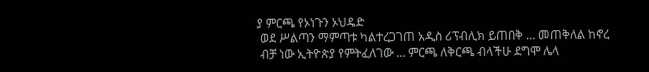ያ ምርጫ የኦነጉን ኦህዴድ
 ወደ ሥልጣን ማምጣቱ ካልተረጋገጠ አዲስ ሪፕብሊክ ይጠበቅ … መጠቅለል ከኖረ
 ብቻ ነው ኢትዮጵያ የምትፈለገው … ምርጫ ለቅርጫ ብላችሁ ደግሞ ሌላ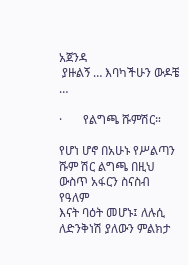አጀንዳ
 ያዙልኝ … እባካችሁን ውዶቼ …

·       የልግጫ ሹምሽር።

የሆነ ሆኖ በአሁኑ የሥልጣን ሹም ሽር ልግጫ በዚህ ውስጥ አፋርን ስናስብ የዓለም
እናት ባዕት መሆኑ፤ ለሉሲ ለድንቅነሽ ያለውን ምልክታ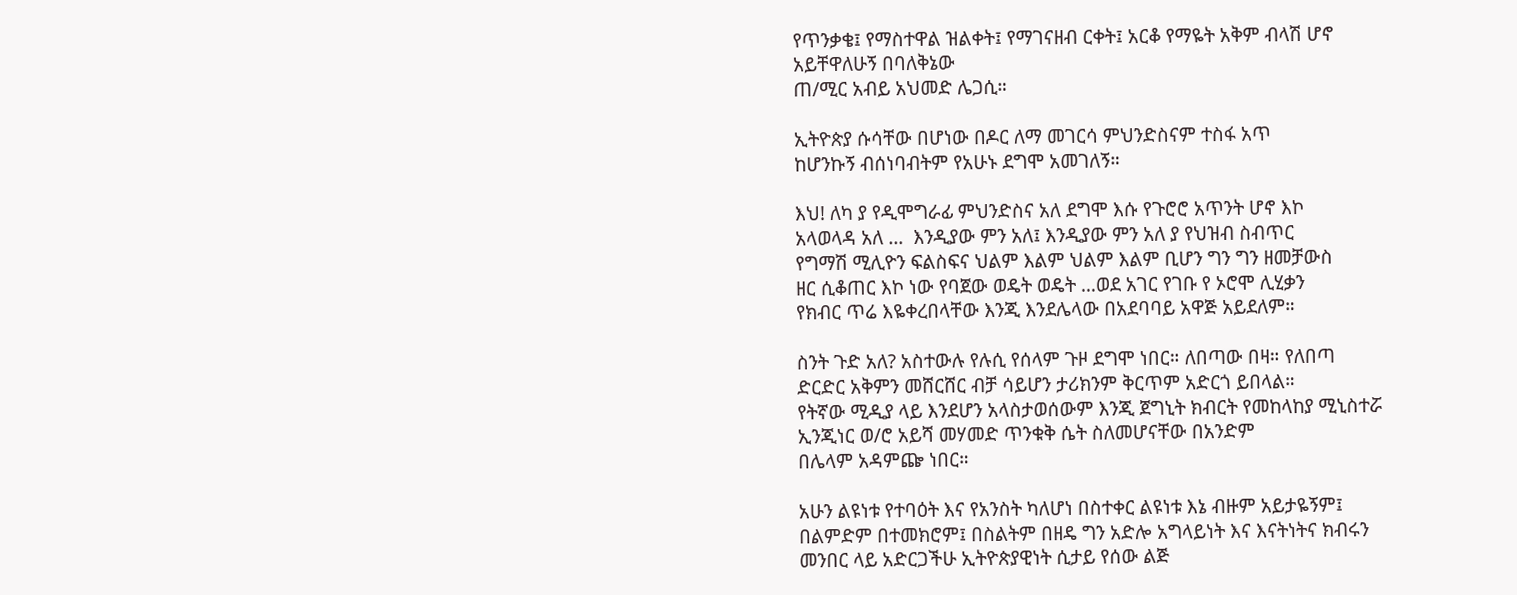የጥንቃቄ፤ የማስተዋል ዝልቀት፤ የማገናዘብ ርቀት፤ አርቆ የማዬት አቅም ብላሽ ሆኖ አይቸዋለሁኝ በባለቅኔው
ጠ/ሚር አብይ አህመድ ሌጋሲ።

ኢትዮጵያ ሱሳቸው በሆነው በዶር ለማ መገርሳ ምህንድስናም ተስፋ አጥ
ከሆንኩኝ ብሰነባብትም የአሁኑ ደግሞ አመገለኝ።

እህ! ለካ ያ የዲሞግራፊ ምህንድስና አለ ደግሞ እሱ የጉሮሮ አጥንት ሆኖ እኮ
አላወላዳ አለ …  እንዲያው ምን አለ፤ እንዲያው ምን አለ ያ የህዝብ ስብጥር
የግማሽ ሚሊዮን ፍልስፍና ህልም እልም ህልም እልም ቢሆን ግን ግን ዘመቻውስ
ዘር ሲቆጠር እኮ ነው የባጀው ወዴት ወዴት …ወደ አገር የገቡ የ ኦሮሞ ሊሂቃን
የክብር ጥሬ እዬቀረበላቸው እንጂ እንደሌላው በአደባባይ አዋጅ አይደለም።

ስንት ጉድ አለ? አስተውሉ የሉሲ የሰላም ጉዞ ደግሞ ነበር። ለበጣው በዛ። የለበጣ
ድርድር አቅምን መሸርሸር ብቻ ሳይሆን ታሪክንም ቅርጥም አድርጎ ይበላል።
የትኛው ሚዲያ ላይ እንደሆን አላስታወሰውም እንጂ ጀግኒት ክብርት የመከላከያ ሚኒስተሯ ኢንጂነር ወ/ሮ አይሻ መሃመድ ጥንቁቅ ሴት ስለመሆናቸው በአንድም
በሌላም አዳምጬ ነበር።

አሁን ልዩነቱ የተባዕት እና የአንስት ካለሆነ በስተቀር ልዩነቱ እኔ ብዙም አይታዬኝም፤ በልምድም በተመክሮም፤ በስልትም በዘዴ ግን አድሎ አግላይነት እና እናትነትና ክብሩን መንበር ላይ አድርጋችሁ ኢትዮጵያዊነት ሲታይ የሰው ልጅ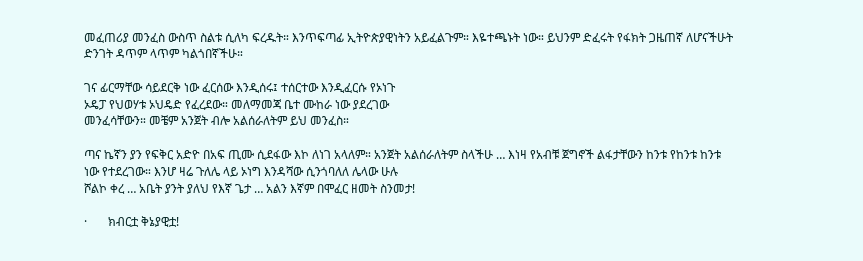መፈጠሪያ መንፈስ ውስጥ ስልቱ ሲለካ ፍረዱት። እንጥፍጣፊ ኢትዮጵያዊነትን አይፈልጉም። እዬተጫኑት ነው። ይህንም ድፈሩት የፋክት ጋዜጠኛ ለሆናችሁት ድንገት ዳጥም ላጥም ካልጎበኛችሁ።

ገና ፊርማቸው ሳይደርቅ ነው ፈርሰው እንዲሰሩ፤ ተሰርተው እንዲፈርሱ የኦነጉ
ኦዴፓ የህወሃቱ ኦህዴድ የፈረደው። መለማመጃ ቤተ ሙከራ ነው ያደረገው
መንፈሳቸውን። መቼም አንጀት ብሎ አልሰራለትም ይህ መንፈስ።

ጣና ኬኛን ያን የፍቅር አድዮ በአፍ ጢሙ ሲደፋው እኮ ለነገ አላለም። አንጀት አልሰራለትም ስላችሁ … እነዛ የአብቹ ጀግኖች ልፋታቸውን ከንቱ የከንቱ ከንቱ
ነው የተደረገው። እንሆ ዛሬ ጉለሌ ላይ ኦነግ እንዳሻው ሲንጎባለለ ሌላው ሁሉ
ሾልኮ ቀረ … አቤት ያንት ያለህ የእኛ ጌታ … አልን እኛም በሞፈር ዘመት ስንመታ!

·       ክብርቷ ቅኔያዊቷ!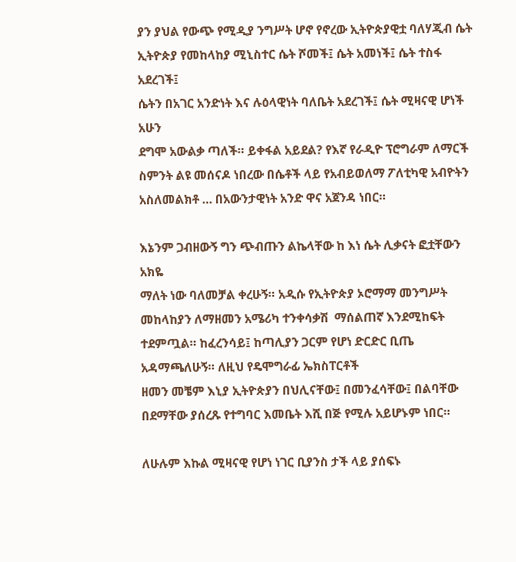ያን ያህል የውጭ የሚዲያ ንግሥት ሆኖ የኖረው ኢትዮጵያዊቷ ባለሃጂብ ሴት
ኢትዮጵያ የመከላከያ ሚኒስተር ሴት ሾመች፤ ሴት አመነች፤ ሴት ተስፋ አደረገች፤
ሴትን በአገር አንድነት እና ሉዕላዊነት ባለቤት አደረገች፤ ሴት ሚዛናዊ ሆነች አሁን
ደግሞ አውልቃ ጣለች። ይቀፋል አይደል? የእኛ የራዲዮ ፕሮግራም ለማርች
ስምንት ልዩ መሰናዶ ነበረው በሴቶች ላይ የአብይወለማ ፖለቲካዊ አብዮትን
አስለመልክቶ … በአውንታዊነት አንድ ዋና አጀንዳ ነበር።

እኔንም ጋብዘውኝ ግን ጭብጡን ልኬላቸው ከ እነ ሴት ሊቃናት ፎቷቸውን አክዬ
ማለት ነው ባለመቻል ቀረሁኝ። አዲሱ የኢትዮጵያ ኦሮማማ መንግሥት መከላከያን ለማዘመን አሜሪካ ተንቀሳቃሽ  ማሰልጠኛ እንደሚከፍት ተደምጧል። ከፈረንሳይ፤ ከጣሊያን ጋርም የሆነ ድርድር ቢጤ አዳማጫለሁኝ። ለዚህ የዴሞግራፊ ኤክስፐርቶች
ዘመን መቼም እኒያ ኢትዮጵያን በህሊናቸው፤ በመንፈሳቸው፤ በልባቸው በደማቸው ያሰረጹ የተግባር እመቤት እሺ በጅ የሚሉ አይሆኑም ነበር።

ለሁሉም እኩል ሚዛናዊ የሆነ ነገር ቢያንስ ታች ላይ ያሰፍኑ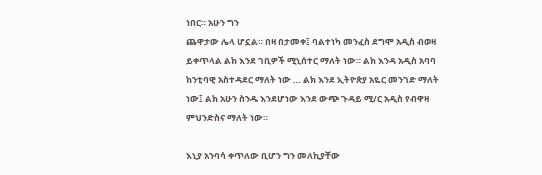ነበር። አሁን ግን
ጨዋታው ሌላ ሆኗል። በዛ በታመቀ፤ ባልተነካ መንፈስ ደግሞ አዲስ ብወዛ
ይቀጥላል ልክ እንደ ገቢዎች ሚኒሰተር ማለት ነው። ልክ እንዳ አዲስ አባባ
ከንቲባዊ አስተዳደር ማለት ነው … ልክ እንደ ኢትዮጵያ አዬር መንገድ ማለት
ነው፤ ልክ አሁን ስንዱ እንደሆነው እንደ ውጭ ጉዳይ ሚ/ር አዲስ የብዋዛ
ምህንድስና ማለት ነው።

እኒያ አንባሳ ቀጥለው ቢሆን ግን መለኪያቸው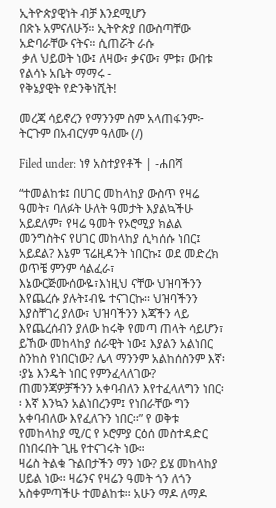ኢትዮጵያዊነት ብቻ እንደሚሆን
በጽኑ አምናለሁኝ። ኢትዮጵያ በውስጣቸው አድባራቸው ናትና። ሲጠሯት ራሱ
 ቃለ ህይወት ነው፤ ለዛው፣ ቃናው፣ ምቱ፣ ውበቱ የልሳኑ አቤት ማማሩ -
የቅኔያዊት የድንቅነሺት!

መረጃ ሳይኖረን የማንንም ስም አላጠፋንም፦ ትርጉም በአብርሃም ዓለሙ (/)

Filed under: ነፃ አስተያየቶች | -ሐበሻ

“ተመልከቱ፤ በሀገር መከላከያ ውስጥ የዛሬ ዓመት፣ ባለፉት ሁለት ዓመታት እያልኳችሁ አይደለም፣ የዛሬ ዓመት የኦሮሚያ ክልል መንግስትና የሀገር መከላከያ ሲካሰሱ ነበር፤
አይደል? እኔም ፕሬዚዳንት ነበርኩ፤ ወደ መድረክ ወጥቼ ምንም ሳልፈራ፣ እኔውርጅሙሰውዬ፣እነዚህ ናቸው ህዝባችንን እየጨረሱ ያሉት፤ብዬ ተናገርኩ፡፡ ህዝባችንን እያስቸገረ ያለው፣ ህዝባችንን እጃችን ላይ እየጨረሰብን ያለው ከሩቅ የመጣ ጠላት ሳይሆን፣ ይኸው መከላከያ ሰራዊት ነው፤ እያልን አልነበር ስንከስ የነበርነው? ሌላ ማንንም አልከሰስንም እኛ፡፡ያኔ እንዴት ነበር የምንፈላለገው? ጠመንጃዎቻችንን አቀባብለን እየተፈላለግን ነበር፡፡ እኛ እንኳን አልነበረንም፤ የነበራቸው ግን አቀባብለው እየፈለጉን ነበር፡፡” የ ወቅቱ የመከላከያ ሚ/ር የ ኦሮምያ ርዕሰ መስተዳድር በነበሩበት ጊዜ የተናገሩት ነው።
ዛሬስ ትልቁ ጉልበታችን ማን ነው? ይሄ መከላከያ ሀይል ነው፡፡ ዛሬንና የዛሬን ዓመት ጎን ለጎን አስቀምጣችሁ ተመልከቱ፡፡ አሁን ማዶ ለማዶ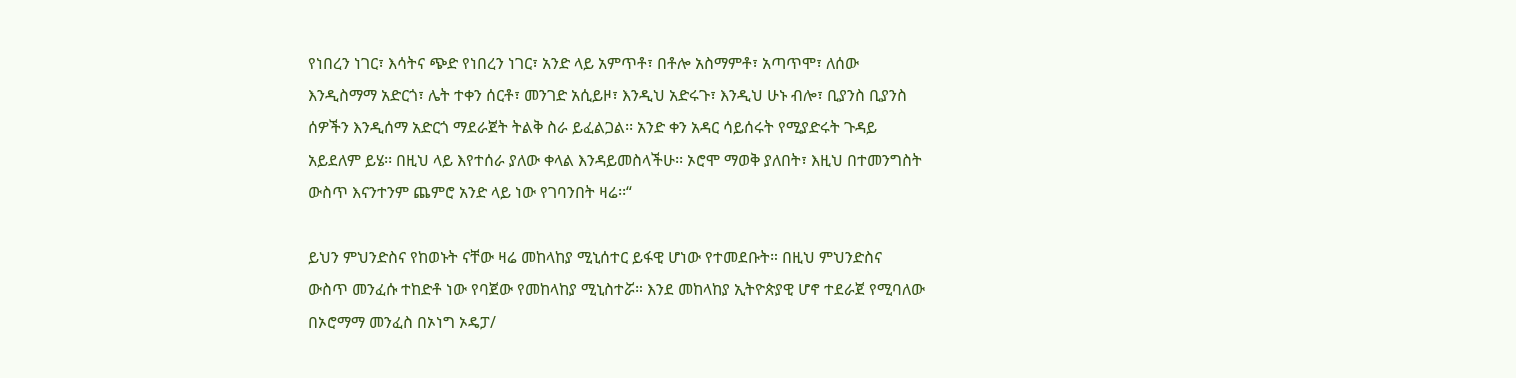የነበረን ነገር፣ እሳትና ጭድ የነበረን ነገር፣ አንድ ላይ አምጥቶ፣ በቶሎ አስማምቶ፣ አጣጥሞ፣ ለሰው እንዲስማማ አድርጎ፣ ሌት ተቀን ሰርቶ፣ መንገድ አሲይዞ፣ እንዲህ አድሩጉ፣ እንዲህ ሁኑ ብሎ፣ ቢያንስ ቢያንስ ሰዎችን እንዲሰማ አድርጎ ማደራጀት ትልቅ ስራ ይፈልጋል፡፡ አንድ ቀን አዳር ሳይሰሩት የሚያድሩት ጉዳይ አይደለም ይሄ፡፡ በዚህ ላይ እየተሰራ ያለው ቀላል እንዳይመስላችሁ፡፡ ኦሮሞ ማወቅ ያለበት፣ እዚህ በተመንግስት ውስጥ እናንተንም ጨምሮ አንድ ላይ ነው የገባንበት ዛሬ፡፡“

ይህን ምህንድስና የከወኑት ናቸው ዛሬ መከላከያ ሚኒሰተር ይፋዊ ሆነው የተመደቡት። በዚህ ምህንድስና ውስጥ መንፈሱ ተከድቶ ነው የባጀው የመከላከያ ሚኒስተሯ። እንደ መከላከያ ኢትዮጵያዊ ሆኖ ተደራጀ የሚባለው በኦሮማማ መንፈስ በኦነግ ኦዴፓ/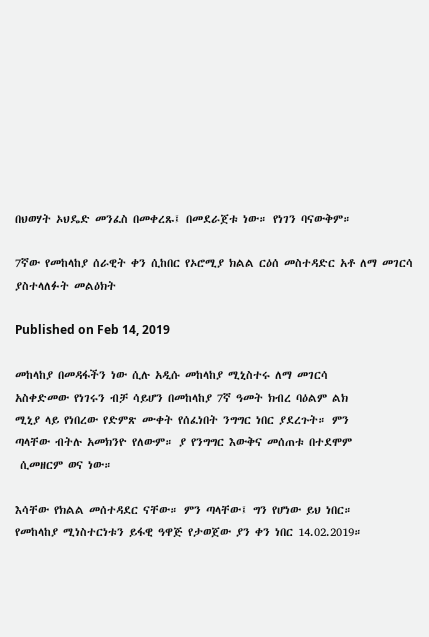በህወሃት ኦህዴድ መንፈስ በመቀረጹ፤ በመደራጀቱ ነው። የነገን ባናውቅም።

7ኛው የመከላከያ ሰራዊት ቀን ሲከበር የኦሮሚያ ክልል ርዕሰ መስተዳድር አቶ ለማ መገርሳ ያስተላለፉት መልዕክት

Published on Feb 14, 2019

መከላከያ በመዳፋችን ነው ሲሉ አዲሱ መከላከያ ሚኒስተሩ ለማ መገርሳ
አስቀድመው የነገሩን ብቻ ሳይሆን በመከላከያ 7ኛ ዓመት ክብረ ባዕልም ልክ
ሚኒያ ላይ የነበረው የድምጽ ሙቀት የሰፈነበት ንግግር ነበር ያደረጉት። ምን
ጣላቸው ብትሉ አመክንዮ የለውም። ያ የንግግር እውቅና መሰጠቱ በተደሞም
 ሲመዘርም ወና ነው።

እሳቸው የክልል መሰተዳደር ናቸው። ምን ጣላቸው፤ ግን የሆነው ይህ ነበር።
የመከላከያ ሚነስተርነቱን ይፋዊ ዓዋጅ የታወጀው ያን ቀን ነበር 14.02.2019።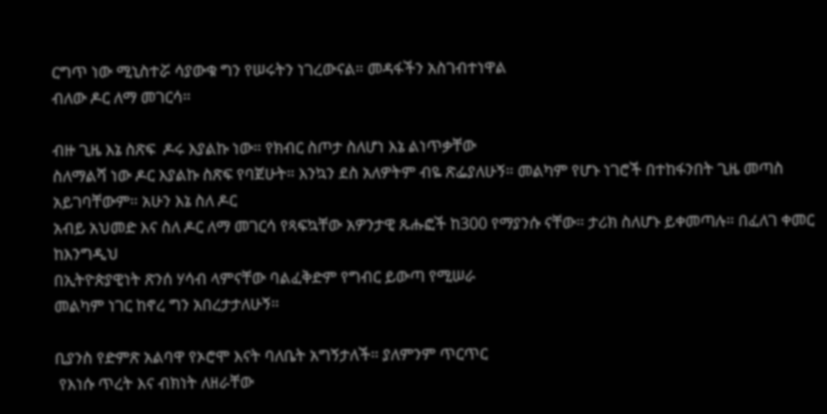ርግጥ ነው ሚኒስተሯ ሳያውቁ ግን የሠሩትን ነገረውናል። መዳፋችን አስገብተነዋል
ብለው ዶር ለማ መገርሳ።

ብዙ ጊዜ እኔ ስጽፍ  ዶሩ እያልኩ ነው። የክብር ስጦታ ስለሆነ እኔ ልነጥቃቸው
ስለማልሻ ነው ዶር እያልኩ ስጽፍ የባጀሁት። እንኳን ደስ አለዎትም ብዬ ጽፌያለሁኝ። መልካም የሆኑ ነገሮች በተከፋንበት ጊዜ መጣስ አይገባቸውም። አሁን እኔ ስለ ዶር
አብይ አህመድ እና ስለ ዶር ለማ መገርሳ የጻፍኳቸው አዎንታዊ ጹሑፎች ከ300 የማያንሱ ናቸው። ታሪክ ስለሆኑ ይቀመጣሉ። በፈለገ ቀመር ከእንግዲህ
በኢትዮጵያዊነት ጽንሰ ሃሳብ ላምናቸው ባልፈቅድም የግብር ይውጣ የሚሠራ
መልካም ነገር ከኖረ ግን አበረታታለሁኝ።

ቢያንስ የድምጽ አልባዋ የኦሮሞ እናት ባለቤት አግኝታለች። ያለምንም ጥርጥር
 የእነሱ ጥረት እና ብክነት ለዘራቸው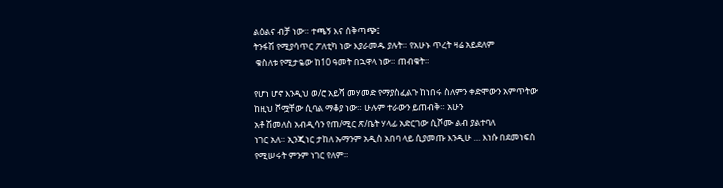ልዕልና ብቻ ነው። ተጫኝ እና ሰቅጣጭ፤
ትንፋሽ የሚያሳጥር ፖለቲካ ነው እያራመዱ ያሉት። የአሁኑ ጥረት ዛሬ አይደለም
 ቁስለቱ የሚታዬው ከ10 ዓመት በኋዋላ ነው። ጠብቁት።

የሆነ ሆኖ እንዲህ ወ/ሮ አይሻ መሃመድ የማያስፈልጉ ከነበሩ ስለምን ቀድሞውን አምጥትው ከዚህ ሾሟቸው ሲባል ማቆያ ነው። ሁሉም ተራውን ይጠብቅ። አሁን
አቶ ሽመለስ አብዲሳን የጠ/ሚር ጽ/ቤት ሃላፊ አድርገው ሲሾሙ ልብ ያልተባለ
ነገር አለ። ኢንጂነር ታከለ ኡማንም አዲስ አበባ ላይ ሲያመጡ እንዲሁ … እነሱ በደመነፍስ የሚሠሩት ምንም ነገር የለም።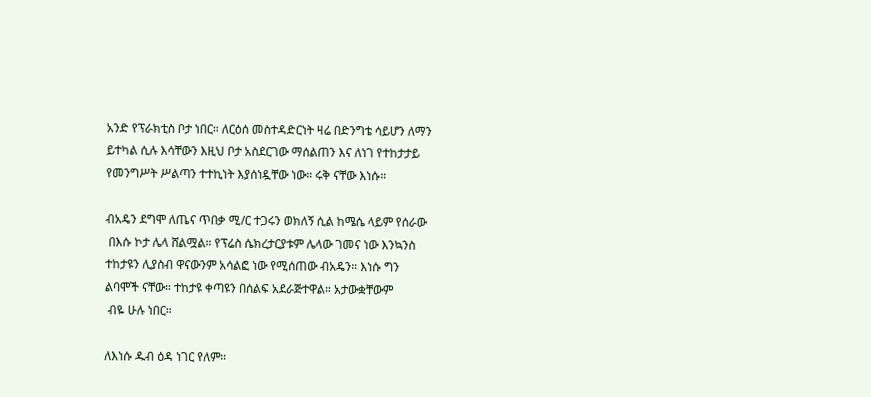አንድ የፕራክቲስ ቦታ ነበር። ለርዕሰ መስተዳድርነት ዛሬ በድንግቴ ሳይሆን ለማን
ይተካል ሲሉ እሳቸውን እዚህ ቦታ አስደርገው ማሰልጠን እና ለነገ የተከታታይ
የመንግሥት ሥልጣን ተተኪነት እያሰነዷቸው ነው። ሩቅ ናቸው እነሱ።

ብአዴን ደግሞ ለጤና ጥበቃ ሚ/ር ተጋሩን ወክለኝ ሲል ከሜሴ ላይም የሰራው
 በእሱ ኮታ ሌላ ሸልሟል። የፕሬስ ሴክረታርያቱም ሌላው ገመና ነው እንኳንስ
ተከታዩን ሊያስብ ዋናውንም አሳልፎ ነው የሚሰጠው ብአዴን። እነሱ ግን
ልባሞች ናቸው። ተከታዩ ቀጣዩን በሰልፍ አደራጅተዋል። አታውቋቸውም
 ብዬ ሁሉ ነበር።

ለእነሱ ዱብ ዕዳ ነገር የለም።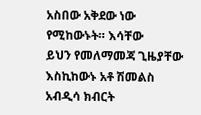አስበው አቅደው ነው የሚከውኑት። እሳቸው
ይህን የመለማመጃ ጊዜያቸው እስኪከውኑ አቶ ሽመልስ አብዲሳ ክብርት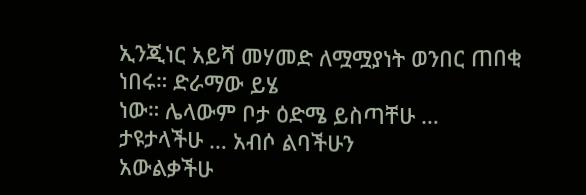ኢንጂነር አይሻ መሃመድ ለሟሟያነት ወንበር ጠበቂ ነበሩ። ድራማው ይሄ
ነው። ሌላውም ቦታ ዕድሜ ይስጣቸሁ … ታዩታላችሁ … አብሶ ልባችሁን
አውልቃችሁ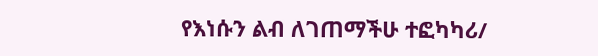የእነሱን ልብ ለገጠማችሁ ተፎካካሪ/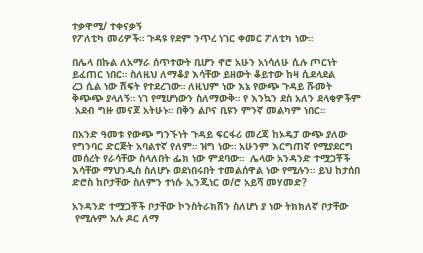ተቃዋሚ/ ተቀናቃኝ
የፖለቲካ መሪዎች። ጉዳዩ የደም ንጥረ ነገር ቀመር ፖለቲካ ነው።

በሌላ በኩል ለአማራ ሰጥተውት ቢሆን ኖሮ አሁን አነሳለሁ ሲሉ ጦርነት
ይፈጠር ነበር። ስለዚህ ለማቆያ እሳቸው ይዘውት ቆይተው ከዛ ሲደላደል
ረጋ ሲል ነው ሽፍት የተደረገው። ለዚህም ነው እኔ የውጭ ጉዳይ ሹመት
ቅጭጭ ያላለኝ። ነገ የሚሆነውን ስለማውቅ። የ እንኳን ደስ አለን ደላቂዎችም
 አደብ ግዙ መናጆ አትሁኑ። በቅን ልቦና ቢዩን ምንኛ መልካም ነበር።

በአንድ ዓመቱ የውጭ ግንኙነት ጉዳይ ፍርፋሪ መረጃ ከኦዴፓ ውጭ ያለው
የግንባር ድርጅት አባልተኛ የለም። ዝግ ነው። አሁንም እርግጠኛ የሚያደርግ
መሰረት የራሳቸው ስላለበት ፌክ ነው ምደባው።  ሌላው አንዳንድ ተሟጋቾች
እሳቸው ማህንዲስ ስለሆኑ ወደነበሩበት ተመልሰዋል ነው የሚሉን። ይህ ከታሰበ
ድሮስ ከቦታቸው ስለምን ተነሱ ኢንጂነር ወ/ሮ አይሻ መሃመድ?

አንዳንድ ተሟጋቾች ቦታቸው ኮንስትራክሽን ስለሆነ ያ ነው ትክክለኛ ቦታቸው
 የሚሉም አሉ ዶር ለማ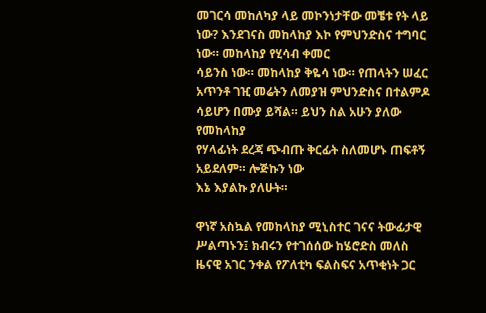መገርሳ መከለካያ ላይ መኮንነታቸው መቼቱ የት ላይ ነው? እንደገናስ መከላከያ እኮ የምህንድስና ተግባር ነው። መከላከያ የሂሳብ ቀመር
ሳይንስ ነው። መከላከያ ቅዬሳ ነው። የጠላትን ሠፈር አጥንቶ ገዢ መሬትን ለመያዝ ምህንድስና በተልምዶ ሳይሆን በሙያ ይሻል። ይህን ስል አሁን ያለው የመከላከያ
የሃላፊነት ደረጃ ጭብጡ ቅርፊት ስለመሆኑ ጠፍቶኝ አይደለም። ሎጅኩን ነው
እኔ እያልኩ ያለሁት።

ዋነኛ አስኳል የመከላከያ ሚኒስተር ገናና ትውፊታዊ ሥልጣኑን፤ ክብሩን የተገሰሰው ከሄሮድስ መለስ ዜናዊ አገር ንቀል የፖለቲካ ፍልስፍና አጥቂነት ጋር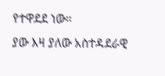የተዋደደ ነው።
ያው እዛ ያለው አስተዳደራዊ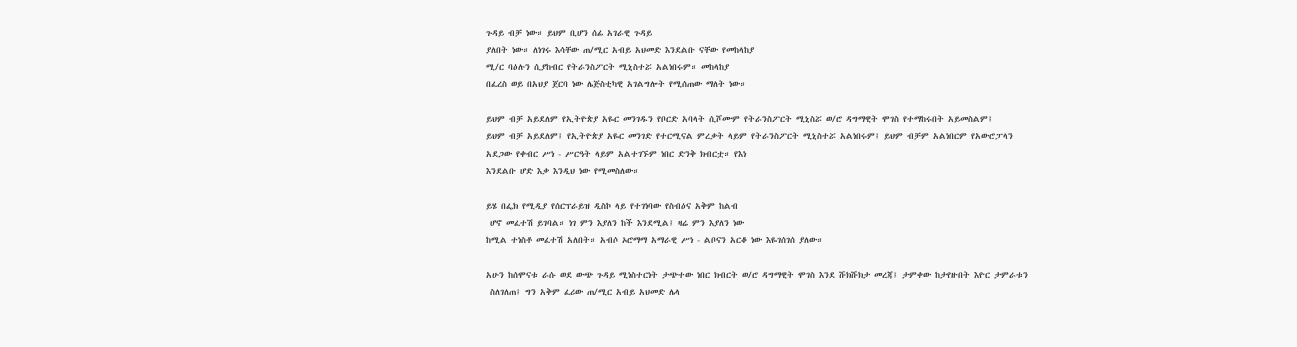ጉዳይ ብቻ ነው። ይህም ቢሆን ሰፊ አገራዊ ጉዳይ
ያለበት ነው። ለነገሩ እሳቸው ጠ/ሚር አብይ አህመድ እንደልቡ ናቸው የመከላከያ
ሚ/ር ባዕሉን ሲያከብር የትራንስፖርት ሚኒስተሯ አልነበሩም። መከላከያ
በፈረስ ወይ በአህያ ጀርባ ነው ሌጅስቲካዊ አገልግሎት የሚሰጠው ማለት ነው።

ይህም ብቻ አይደለም የኢትዮጵያ አዬር መንገዱን የቦርድ አባላት ሲሾሙም የትራንስፖርት ሚኒስሯ ወ/ሮ ዳግማዊት ሞገስ የተማከሩበት አይመስልም፤
ይህም ብቻ አይደለም፤ የኢትዮጵያ አዬር መንገድ የተርሚናል ምረቃት ላይም የትራንስፖርት ሚኒስተሯ አልነበሩም፤ ይህም ብቻም አልነበርም የአውሮፓላን
አደጋው የቀብር ሥነ - ሥርዓት ላይም አልተገኙም ነበር ድንቅ ክብርቷ። የእነ
እንደልቡ ሆድ እቃ እንዲህ ነው የሚመስለው።

ይሄ በፌክ የሚዲያ የሰርፕራይዝ ዲስኮ ላይ የተገነባው የስብዕና አቅም ከልብ
 ሆኖ መፈተሽ ይገባል። ነገ ምን እያለን ከች እንደሚል፤ ዛሬ ምን እያለን ነው
ከሚል ተነስቶ መፈተሽ አለበት። አብሶ ኦሮማማ አማራዊ ሥነ - ልቦናን አርቆ ነው እዬገሰገሰ ያለው።

አሁን ከሰሞናቱ ራሱ ወደ ውጭ ጉዳይ ሚነስተርነት ታጭተው ነበር ክብርት ወ/ሮ ዳግማዊት ሞገስ እንደ ሹክሹክታ መረጃ፤ ታምቀው ከታየዙበት እዮር ታምራቱን
 ስለገለጠ፤ ግን አቅም ፈሪው ጠ/ሚር አብይ አህመድ ሌላ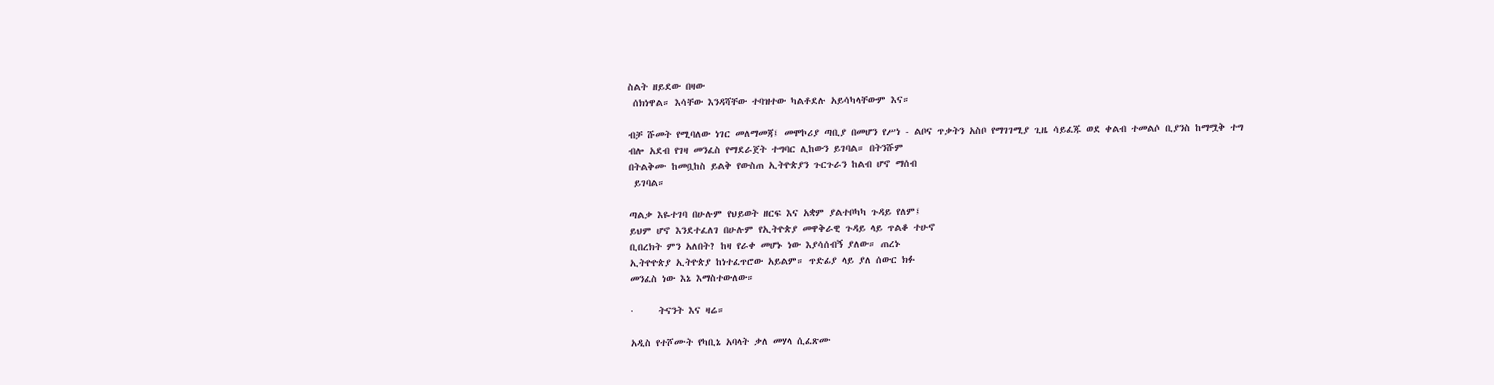ስልት ዘይደው በዛው
 ሰክነዋል። እሳቸው እንዳሻቸው ተባዝተው ካልቶደሉ አይሳካላቸውም እና።

ብቻ ሹመት የሚባለው ነገር መለማመጃ፤ መሞኮሪያ ጣቢያ በመሆን የሥነ - ልቦና ጥቃትን አስቦ የማገገሚያ ጊዜ ሳይፈጁ ወደ ቀልብ ተመልሶ ቢያንስ ከማሟቅ ተግ
ብሎ አደብ የገዛ መንፈስ የማደራጀት ተግባር ሊከውን ይገባል። በትንሹም
በትልቅሙ ከመቧከስ ይልቅ የውስጠ ኢትዮጵያን ጉርጉራን ከልብ ሆኖ ማሰብ
 ይገባል።

ጣልቃ እዬተገባ በሁሉም የህይወት ዘርፍ እና አቋም ያልተቦካካ ጉዳይ የለም፤
ይህም ሆኖ እንደተፈለገ በሁሉም የኢትዮጵያ መዋቅራዊ ጉዳይ ላይ ጥልቆ ተሁኖ
ቢበረክት ምን አለበት? ከዛ የራቀ መሆኑ ነው እያሳሰብኝ ያለው። ጠረኑ
ኢትዮዮጵያ ኢትዮጵያ ከነተፈጥሮው አይልም። ጥድፊያ ላይ ያለ ሰውር ክፉ
መንፈስ ነው እኔ እማስተውለው።

·     ትናንት እና ዛሬ።

አዲስ የተሾሙት የካቢኔ አባላት ቃለ መሃላ ሲፈጽሙ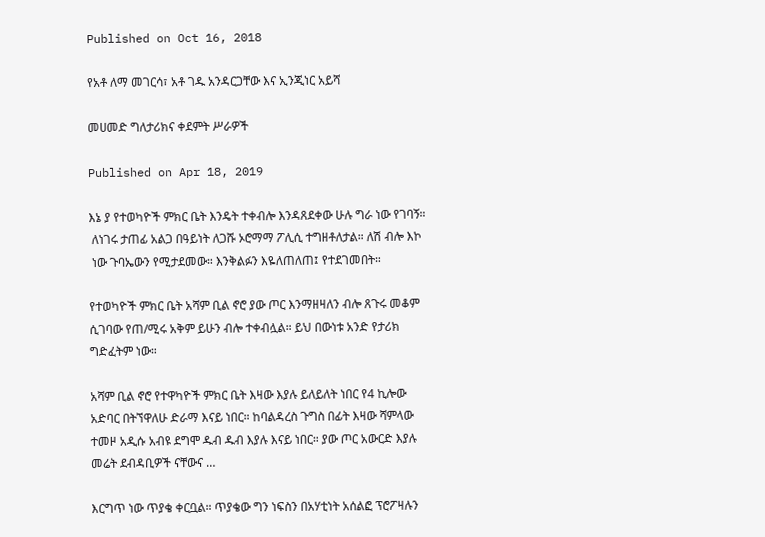Published on Oct 16, 2018

የአቶ ለማ መገርሳ፣ አቶ ገዱ አንዳርጋቸው እና ኢንጂነር አይሻ

መሀመድ ግለታሪክና ቀደምት ሥራዎች

Published on Apr 18, 2019

እኔ ያ የተወካዮች ምክር ቤት እንዴት ተቀብሎ እንዳጸደቀው ሁሉ ግራ ነው የገባኝ።
 ለነገሩ ታጠፊ አልጋ በዓይነት ለጋሹ ኦሮማማ ፖሊሲ ተግዘቶለታል። ለሽ ብሎ እኮ
 ነው ጉባኤውን የሚታደመው። እንቅልፉን እዬለጠለጠ፤ የተደገመበት።

የተወካዮች ምክር ቤት አሻም ቢል ኖሮ ያው ጦር እንማዘዛለን ብሎ ጸጉሩ መቆም
ሲገባው የጠ/ሚሩ አቅም ይሁን ብሎ ተቀብሏል። ይህ በውነቱ አንድ የታሪክ
ግድፈትም ነው።

አሻም ቢል ኖሮ የተዋካዮች ምክር ቤት እዛው እያሉ ይለይለት ነበር የ4 ኪሎው
አድባር በትኘዋለሁ ድራማ እናይ ነበር። ከባልዳረስ ጉግስ በፊት እዛው ሻምላው
ተመዞ አዲሱ አብዩ ደግሞ ዱብ ዱብ እያሉ እናይ ነበር። ያው ጦር አውርድ እያሉ
መሬት ደብዳቢዎች ናቸውና …

እርግጥ ነው ጥያቄ ቀርቧል። ጥያቄው ግን ነፍስን በአሃቲነት አሰልፎ ፕሮፖዛሉን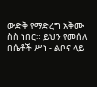ውድቅ የማድረግ አቅሙ ስስ ነበር። ይህን የመሰለ በሴቶች ሥነ - ልቦና ላይ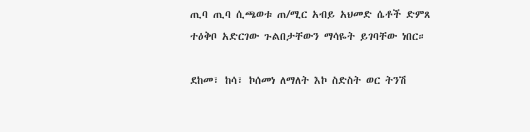ጢባ ጢባ ሲጫወቱ ጠ/ሚር አብይ አህመድ ሴቶች ድምጸ ተዕቅቦ አድርገው ጉልበታቸውን ማሳዬት ይገባቸው ነበር።

ደከመ፣ ከሳ፣ ኮሰመነ ለማለት እኮ ስድስት ወር ትንሽ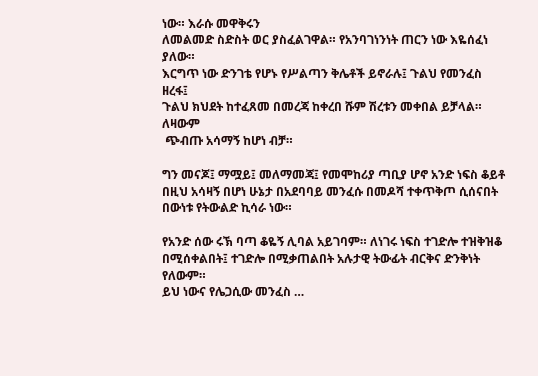ነው። እራሱ መዋቅሩን
ለመልመድ ስድስት ወር ያስፈልገዋል። የአንባገነንነት ጠርን ነው እዬሰፈነ ያለው።
እርግጥ ነው ድንገቴ የሆኑ የሥልጣን ቅሌቶች ይኖራሉ፤ ጉልህ የመንፈስ ዘረፋ፤
ጉልህ ክህደት ከተፈጸመ በመረጃ ከቀረበ ሹም ሽረቱን መቀበል ይቻላል። ለዛውም
 ጭብጡ አሳማኝ ከሆነ ብቻ።

ግን መናጆ፤ ማሟይ፤ መለማመጃ፤ የመሞከሪያ ጣቢያ ሆኖ አንድ ነፍስ ቆይቶ
በዚህ አሳዛኝ በሆነ ሁኔታ በአደባባይ መንፈሱ በመዶሻ ተቀጥቅጦ ሲሰናበት በውነቱ የትውልድ ኪሳራ ነው።

የአንድ ሰው ሩኽ ባጣ ቆዬኝ ሊባል አይገባም። ለነገሩ ነፍስ ተገድሎ ተዝቅዝቆ በሚሰቀልበት፤ ተገድሎ በሚቃጠልበት አሉታዊ ትውፊት ብርቅና ድንቅነት የለውም።
ይህ ነውና የሌጋሲው መንፈስ …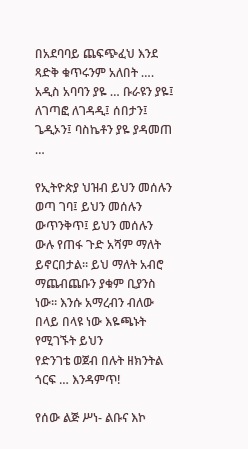በአደባባይ ጨፍጭፈህ እንደ ጻድቅ ቁጥሩንም አለበት …. አዲስ አባባን ያዬ … ቡራዩን ያዬ፤ ለገጣፎ ለገዳዲ፤ ሰበታን፤ ጌዲኦን፤ ባስኬቶን ያዬ ያዳመጠ …

የኢትዮጵያ ህዝብ ይህን መሰሉን ወጣ ገባ፤ ይህን መሰሉን ውጥንቅጥ፤ ይህን መሰሉን
ውሉ የጠፋ ጉድ አሻም ማለት ይኖርበታል። ይህ ማለት አብሮ ማጨብጨቡን ያቁም ቢያንስ ነው። እንሱ አማረብን ብለው በላይ በላዩ ነው እዬጫኑት የሚገኙት ይህን
የድንገቴ ወጀብ በሉት ዘክንትል ጎርፍ … እንዳምጥ!

የሰው ልጅ ሥነ- ልቡና እኮ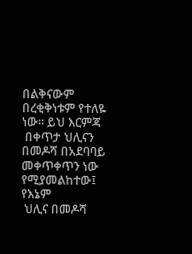በልቅናውም በረቂቅነቱም የተለዬ ነው። ይህ እርምጃ
 በቀጥታ ህሊናን በመዶሻ በአደባባይ መቀጥቀጥን ነው የሚያመልከተው፤ የእኔም
 ህሊና በመዶሻ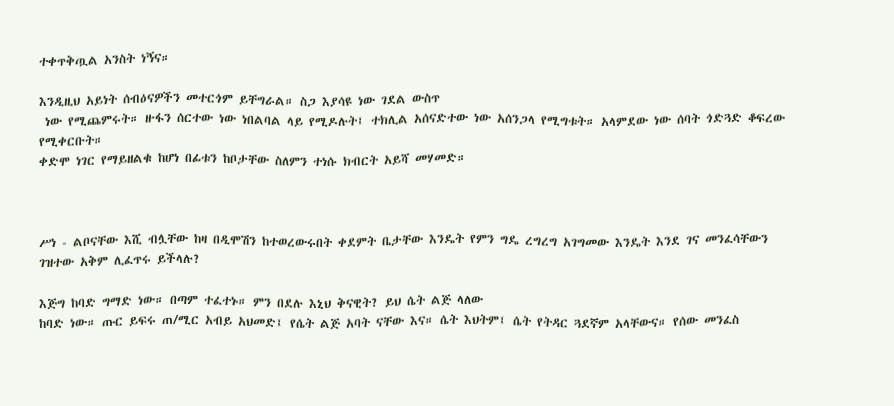ተቀጥቅጧል አንስት ነኝና።

እንዲዚህ አይነት ሰብዕናዎችን መተርጎም ይቸግራል። ስጋ እያሳዩ ነው ገደል ውስጥ
 ነው የሚጨምሩት። ዙፋን ሰርተው ነው ነበልባል ላይ የሚዶሉት፤ ተክሊል አሰናድተው ነው አሰንጋላ የሚግቱት። አላምደው ነው ሰባት ጎድጓድ ቆፍረው የሚቀርቡት።
ቀድሞ ነገር የማይዘልቁ ከሆነ በፊቱን ከቦታቸው ስለምን ተነሱ ክብርት አይሻ መሃመድ።



ሥነ - ልቦናቸው እሺ ብሏቸው ከዛ በዲሞሽን ከተወረውሩበት ቀደምት ቤታቸው እንዴት የምን ግዴ ረግረግ አገግመው እንዴት እንደ ገና መንፈሳቸውን ገዝተው አቅም ሊፈጥሩ ይችላሉ?

እጅግ ከባድ ግማድ ነው። በጣም ተፈተኑ። ምን በደሉ እኒህ ቅናዊት? ይህ ሴት ልጅ ላለው
ከባድ ነው። ጡር ይፍሩ ጠ/ሚር አብይ አህመድ፤ የሴት ልጅ አባት ናቸው እና። ሴት እህትም፤ ሴት የትዳር ጓደኛም አላቸውና። የሰው መንፈስ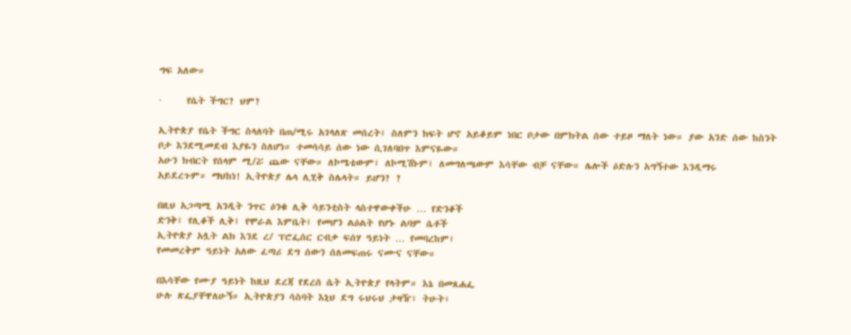ግፍ አለው።

·     የሴት ችግር? ህም?

ኢትዮጵያ የሴት ችግር ስላለባት በጠ/ሚሩ አገላለጽ መሰረት፤ ስለምን ክፍት ሆኖ አይቆይም ነበር ቦታው በምክትል ሰው ተይዞ ማለት ነው። ያው አንድ ሰው ከስንት
ቦታ እንደሚመደብ እያዬን ስለሆነ። ተመሳሳይ ሰው ነው ሲገለባበጥ እምናዬው።
አሁን ክብርት የሰላም ሚ/ሯ ጨው ናቸው። ለኮሜቴውም፤ ለኮሚሽኑም፤ ለመግለጫውም እሳቸው ብቻ ናቸው። ሌሎች ዕድሉን አግኝተው እንዲማሩ
አይደረጉም። ማህከነ! ኢትዮጵያ ሌላ ሊሂቅ ስሌላት። ይሆን? ?

በዚህ አጋጣሚ አንዲት ንጥር ዕንቁ ሊቅ ሳይንቲስት ላስተዋውቀችሁ … የድንቆች
ድንቅ፤ የሊቆች ሊቅ፤ የሞራል እምቤት፤ የመሆን ልዕልት የሆኑ ልባም ሴቶች
ኢትዮጵያ አሏት ልክ እንደ ረ/ ፕሮፌሰር ርብቃ ፍሰሃ ዓይነት … የመባረከም፤
የመመረቅም ዓይነት አለው ፈጣሪ ደግ ሰውን ሰለመፍጠሩ ናሙና ናቸው።

በእሳቸው የሙያ ዓይነት ከዚህ ደረጃ የደረሰ ሴት ኢትዮጵያ የላትም። እኔ በመጸሐፌ
ሁሉ ጽፌያቸዋለሁኝ። ኢትዮጵያን ሳስባት እኒህ ደግ ሩህሩህ ታዛዥ፣ ትሁት፣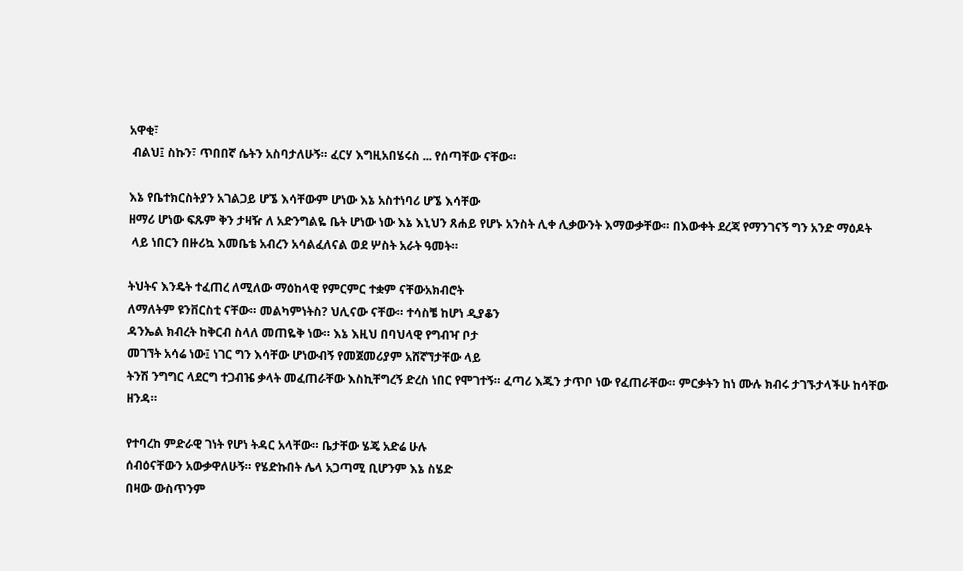አዋቂ፣
 ብልህ፤ ስኩን፣ ጥበበኛ ሴትን አስባታለሁኝ። ፈርሃ እግዚአበሄሩስ ... የሰጣቸው ናቸው።

እኔ የቤተክርስትያን አገልጋይ ሆኜ እሳቸውም ሆነው እኔ አስተነባሪ ሆኜ እሳቸው
ዘማሪ ሆነው ፍጹም ቅን ታዛዥ ለ አድንግልዬ ቤት ሆነው ነው እኔ እኒህን ጸሐይ የሆኑ አንስት ሊቀ ሊቃውንት እማውቃቸው። በእውቀት ደረጃ የማንገናኝ ግን አንድ ማዕዶት
 ላይ ነበርን በዙሪኳ እመቤቴ አብረን አሳልፈለናል ወደ ሦስት አራት ዓመት።

ትህትና እንዴት ተፈጠረ ለሚለው ማዕከላዊ የምርምር ተቋም ናቸውአክብሮት
ለማለትም ዩንቨርስቲ ናቸው። መልካምነትስ? ህሊናው ናቸው። ተሳስቼ ከሆነ ዲያቆን
ዳንኤል ክብረት ከቅርብ ስላለ መጠዬቅ ነው። እኔ እዚህ በባህላዊ የግብዣ ቦታ
መገኘት አሳሬ ነው፤ ነገር ግን እሳቸው ሆነውብኝ የመጀመሪያም አሸኛኘታቸው ላይ
ትንሽ ንግግር ላደርግ ተጋብዤ ቃላት መፈጠራቸው እስኪቸግረኝ ድረስ ነበር የሞገተኝ። ፈጣሪ እጁን ታጥቦ ነው የፈጠራቸው። ምርቃትን ከነ ሙሉ ክብሩ ታገኙታላችሁ ከሳቸው ዘንዳ።

የተባረከ ምድራዊ ገነት የሆነ ትዳር አላቸው። ቤታቸው ሄጄ አድሬ ሁሉ
ሰብዕናቸውን አውቃዋለሁኝ። የሄድኩበት ሌላ አጋጣሚ ቢሆንም እኔ ስሄድ
በዛው ውስጥንም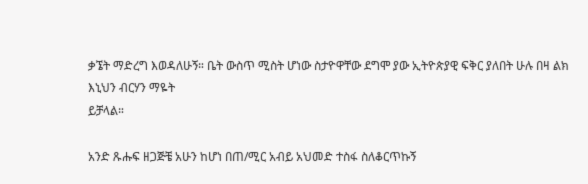ቃኜት ማድረግ እወዳለሁኝ። ቤት ውስጥ ሚስት ሆነው ስታዮዋቸው ደግሞ ያው ኢትዮጵያዊ ፍቅር ያለበት ሁሉ በዛ ልክ እኒህን ብርሃን ማዬት
ይቻላል።

አንድ ጹሑፍ ዘጋጅቼ አሁን ከሆነ በጠ/ሚር አብይ አህመድ ተስፋ ስለቆርጥኩኝ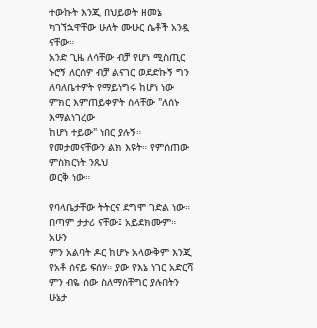ተውኩት እንጂ በህይወት ዘመኔ ካገኘኋዋቸው ሁለት ሙሁር ሴቶች አንዷ ናቸው።
አንድ ጊዜ ለሳቸው ብቻ የሆነ ሚስጢር ኑሮኝ ለርሰዎ ብቻ ልናገር ወደድኩኝ ግን ለባለቤተዎት የማይነግሩ ከሆነ ነው ምክር እምጠይቀዎት ስላቸው "ለሰኑ እማልነገረው
ከሆነ ተይው" ነበር ያሉኝ። የመታመናቸውን ልክ እዩት። የምሰጠው ምስክርነት ንጹህ
ወርቅ ነው።

የባላቤታቸው ትትርና ደግሞ ገድል ነው። በጣም ታታሪ ናቸው፤ አይደክሙም። አሁን
ምን አልባት ዶር ከሆኑ አላውቅም እንጂ የአቶ ሰናይ ፍሰሃ። ያው የእኔ ነገር አድርሻ
ምን ብዬ ሰው ስለማስቸግር ያሉበትን ሁኔታ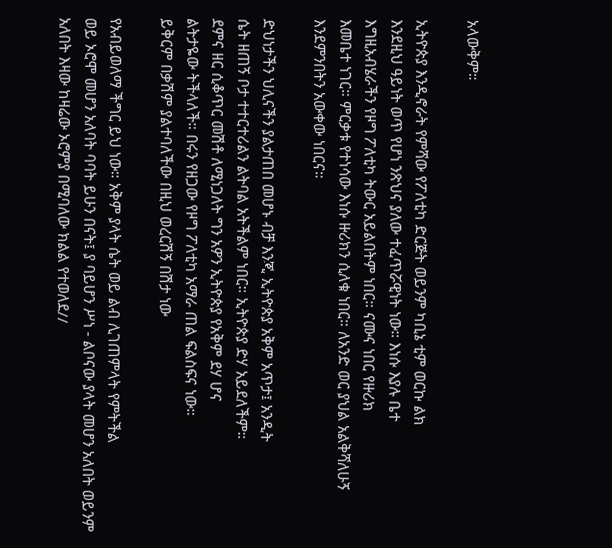አላውቅም።

ኢትዮጵያ እንዲኖራት የምሻው የፖለቲካ ድርጅት ወይንም ካቢኔ ቲም ወርኩ ልክ
እንደዚህ ዓይነት ወጥ የሆነ ንጽህና ያለው ተፈጥሯዊነት ነው። እነሱ እያሉ ቤተ
እግዚአብሄራችን የዞግ ፖለቲካ ትውር አይልበትም ነበር። ናሙና ነበር የዙሪክ
እመቤተ ነገር። ምርቃቱ የተነሳው እነሱ ዙሪክን ሲለቁ ነበር። ለአንድ ወር ያህል አልቅሻለሁኝ እንደምንበትን አውቀው ነበርና።

ድህነታችን ህሊናችን ያልታጠበ መሆኑ ብቻ እንጂ ኢትዮጵያ አቅም አጥታ፤ አንዲት
ሴት ዘጠኝ ቦታ ተተርተሪልን ልትባል አትችልም ነበር። ኢትዮጵያ ድሃ አይደለችም።
ደምና ዘር ሲቆጥር መሽቶ ለሚነጋለት ግን አዎን ኢትዮጵያ የአቅም ደሃ ሆና
ልትታዬው ትችላለች። በሩን የዘጋው የዞግ ፖለቲካ አማራ ጠል ፍልስፍና ነው።
ይቅርም በቃሽም ያልተባለችው በዚህ ወረርሽኝ በሽታ ነው

የአብይወለማ ችግር ይህ ነው። አቅም ያላት ሴት ወይ ልብ ሊገጠምላት የምትችል
ወይ ኦሮሞ መሆን አለባት ባባት ይሁን በናት፤ ያ ባይሆን ሥነ - ልቦናው ያላት መሆን አለበት ወይንም አለበት እዛው ከዛሬው ኦሮምያ በሚባለው ክልል የተወለደ//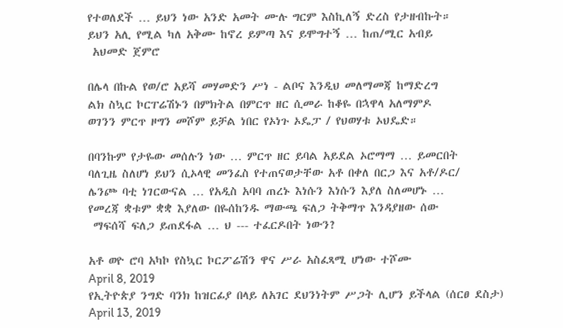የተወለደች … ይህን ነው አንድ አመት ሙሉ ግርም እስኪለኝ ድረስ የታዘብኩት።
ይህን አሊ የሚል ካለ አቅሙ ከኖረ ይምጣ እና ይሞግተኝ … ከጠ/ሚር አብይ
 አህመድ ጀምሮ

በሌላ በኩል የወ/ሮ አይሻ መሃመድን ሥነ - ልቦና እንዲህ መለማመጃ ከማድረግ
ልክ ስኳር ኮርፐሬሽኑን በምክትል በምርጥ ዘር ሲመራ ከቆዬ በኋዋላ አለማምዶ
ወገንን ምርጥ ዞግን መሾም ይቻል ነበር የኦነጉ ኦዴፓ / የህወሃቱ ኦህዴድ።

በባንኩም የታዬው መሰሉን ነው … ምርጥ ዘር ይባል አይደል ኦሮማማ … ይመርበት
ባለጊዜ ስለሆነ ይህን ሲኦላዊ መንፈስ የተጠናወታቸው አቶ በቀለ በርጋ እና አቶ/ዶር/
ሌንጮ ባቲ ነገርውናል … የአዲስ አባባ ጠረኑ እነሱን እነሱን እያለ ስለመሆኑ …
የመረጃ ቋቱም ቋቋ እያለው በዬሰከንዱ ማውጫ ፍለጋ ትቅማጥ እንዳያዘው ሰው
 ማፍሰሻ ፍለጋ ይጠደፋል … ህ --- ተፈርዶበት ነውን?

አቶ ወዮ ሮባ አካኮ የስኳር ኮርፖሬሽን ዋና ሥራ አስፈጻሚ ሆነው ተሾሙ
April 8, 2019
የኢትዮጵያ ንግድ ባንክ ከዝርፊያ በላይ ለአገር ደህንነትም ሥጋት ሊሆን ይችላል (ሰርፀ ደስታ)
April 13, 2019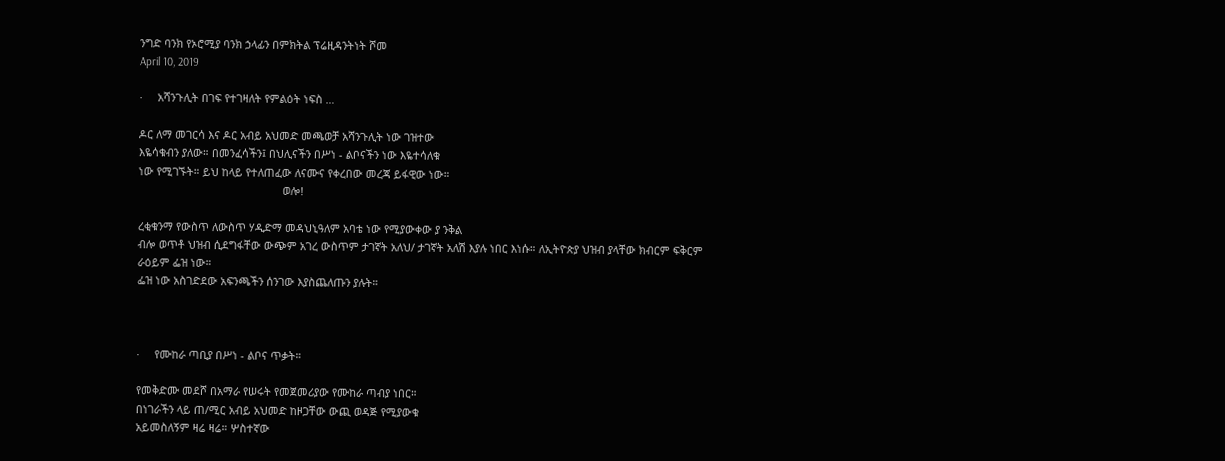ንግድ ባንክ የኦሮሚያ ባንክ ኃላፊን በምክትል ፕሬዚዳንትነት ሾመ
April 10, 2019

·     አሻንጉሊት በገፍ የተገዛለት የምልዕት ነፍስ …

ዶር ለማ መገርሳ እና ዶር አብይ አህመድ መጫወቻ አሻንጉሊት ነው ገዝተው
እዬሳቁብን ያለው። በመንፈሳችን፤ በህሊናችን በሥነ - ልቦናችን ነው እዬተሳለቁ
ነው የሚገኙት። ይህ ከላይ የተለጠፈው ለናሙና የቀረበው መረጃ ይፋዊው ነው።
                                                ወሎ!

ረቂቁንማ የውስጥ ለውስጥ ሃዲድማ መዳህኒዓለም አባቴ ነው የሚያውቀው ያ ንቅል
ብሎ ወጥቶ ህዝብ ሲደግፋቸው ውጭም አገረ ውስጥም ታገኛት አለህ/ ታገኛት አለሽ እያሉ ነበር እነሱ። ለኢትዮጵያ ህዝብ ያላቸው ክብርም ፍቅርም ራዕይም ፌዝ ነው።
ፌዝ ነው አስገድደው አፍንጫችን ሰንገው እያስጨለጡን ያሉት።



·     የሙከራ ጣቢያ በሥነ - ልቦና ጥቃት።

የመቅድሙ መደሾ በአማራ የሠሩት የመጀመሪያው የሙከራ ጣብያ ነበር።
በነገራችን ላይ ጠ/ሚር አብይ አህመድ ከዞጋቸው ውጪ ወዳጅ የሚያውቁ
አይመስለኝም ዛሬ ዛሬ። ሦስተኛው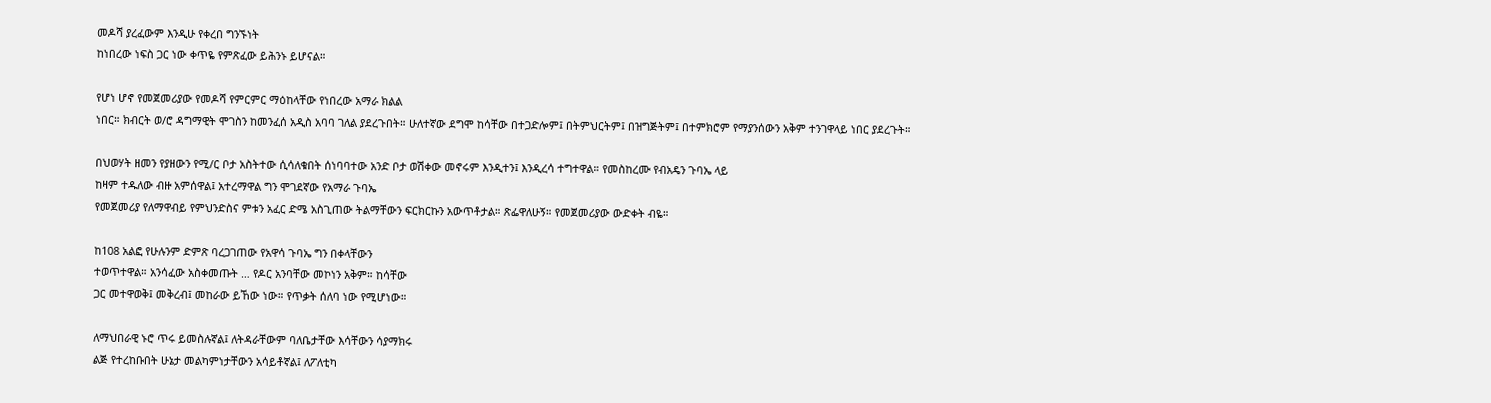መዶሻ ያረፈውም እንዲሁ የቀረበ ግንኙነት
ከነበረው ነፍስ ጋር ነው ቀጥዬ የምጽፈው ይሕንኑ ይሆናል።

የሆነ ሆኖ የመጀመሪያው የመዶሻ የምርምር ማዕከላቸው የነበረው አማራ ክልል
ነበር። ክብርት ወ/ሮ ዳግማዊት ሞገስን ከመንፈሰ አዲስ አባባ ገለል ያደረጉበት። ሁለተኛው ደግሞ ከሳቸው በተጋድሎም፤ በትምህርትም፤ በዝግጅትም፤ በተምክሮም የማያንሰውን አቅም ተንገዋላይ ነበር ያደረጉት።

በህወሃት ዘመን የያዘውን የሚ/ር ቦታ አስትተው ሲሳለቁበት ሰነባባተው አንድ ቦታ ወሽቀው መኖሩም እንዲተን፤ እንዲረሳ ተግተዋል። የመስከረሙ የብአዴን ጉባኤ ላይ
ከዛም ተዱለው ብዙ አምሰዋል፤ አተረማዋል ግን ሞገደኛው የአማራ ጉባኤ
የመጀመሪያ የለማዋብይ የምህንድስና ምቱን አፈር ድሜ አስጊጠው ትልማቸውን ፍርክርኩን አውጥቶታል። ጽፌዋለሁኝ። የመጀመሪያው ውድቀት ብዬ።

ከ108 አልፎ የሁሉንም ድምጽ ባረጋገጠው የአዋሳ ጉባኤ ግን በቀላቸውን
ተወጥተዋል። አንሳፈው አስቀመጡት … የዶር አንባቸው መኮነን አቅም። ከሳቸው
ጋር መተዋወቅ፤ መቅረብ፤ መከራው ይኸው ነው። የጥቃት ሰለባ ነው የሚሆነው።

ለማህበራዊ ኑሮ ጥሩ ይመስሉኛል፤ ለትዳራቸውም ባለቤታቸው እሳቸውን ሳያማክሩ
ልጅ የተረከቡበት ሁኔታ መልካምነታቸውን አሳይቶኛል፤ ለፖለቲካ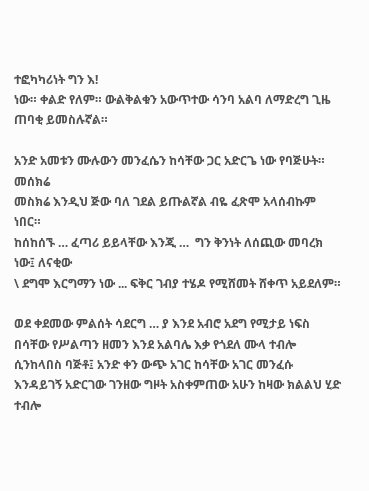ተፎካካሪነት ግን እ!
ነው። ቀልድ የለም። ውልቅልቁን አውጥተው ሳንባ አልባ ለማድረግ ጊዜ ጠባቂ ይመስሉኛል።

አንድ አመቱን ሙሉውን መንፈሴን ከሳቸው ጋር አድርጌ ነው የባጅሁት። መሰክሬ
መስክሬ እንዲህ ጅው ባለ ገደል ይጡልኛል ብዬ ፈጽሞ አላሰብኩም ነበር።
ከሰከሰኙ … ፈጣሪ ይይላቸው እንጂ …  ግን ቅንነት ለሰጪው መባረክ ነው፤ ለናቂው
\ ደግሞ እርግማን ነው ... ፍቅር ገብያ ተሄዶ የሚሸመት ሸቀጥ አይደለም።

ወደ ቀደመው ምልሰት ሳደርግ … ያ እንደ አብሮ አደግ የሚታይ ነፍስ በሳቸው የሥልጣን ዘመን እንደ አልባሌ እቃ የጎደለ ሙላ ተብሎ ሲንከላበስ ባጅቶ፤ አንድ ቀን ውጭ አገር ከሳቸው አገር መንፈሱ እንዳይገኝ አድርገው ገንዘው ግዞት አስቀምጠው አሁን ከዛው ክልልህ ሂድ ተብሎ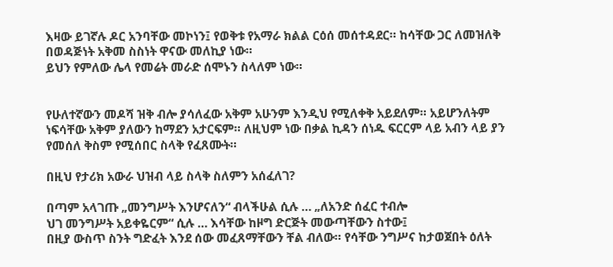እዛው ይገኛሉ ዶር አንባቸው መኮነን፤ የወቅቱ የአማራ ክልል ርዕሰ መሰተዳደር። ከሳቸው ጋር ለመዝለቅ በወዳጅነት አቅመ ስስነት ዋናው መለኪያ ነው።
ይህን የምለው ሌላ የመሬት መራድ ሰሞኑን ስላለም ነው።


የሁለተኛውን መዶሻ ዝቅ ብሎ ያሳለፈው አቅም አሁንም እንዲህ የሚለቀቅ አይደለም። አይሆንለትም ነፍሳቸው አቅም ያለውን ከማደን አታርፍም። ለዚህም ነው በቃል ኪዳን ሰነዱ ፍርርም ላይ አብን ላይ ያን የመሰለ ቅስም የሚሰበር ስላቅ የፈጸሙት።

በዚህ የታሪክ አውራ ህዝብ ላይ ስላቅ ስለምን አሰፈለገ?

በጣም አላገጡ „መንግሥት እንሆናለን“ ብላችሁል ሲሉ … „ለአንድ ሰፈር ተብሎ
ህገ መንግሥት አይቀዬርም“ ሲሉ … እሳቸው ከዞግ ድርጅት መውጣቸውን ስተው፤
በዚያ ውስጥ ስንት ግድፈት እንደ ሰው መፈጸማቸውን ቸል ብለው። የሳቸው ንግሥና ከታወጀበት ዕለት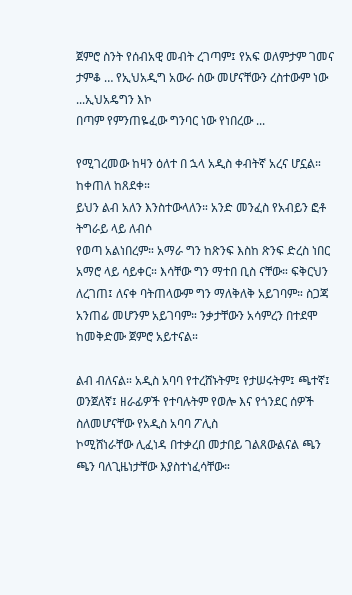ጀምሮ ስንት የሰብአዊ መብት ረገጣም፤ የአፍ ወለምታም ገመና
ታምቆ … የኢህአዲግ አውራ ሰው መሆናቸውን ረስተውም ነው ...ኢህአዴግን እኮ
በጣም የምንጠዬፈው ግንባር ነው የነበረው ...

የሚገረመው ከዛን ዕለተ በ ኋላ አዲስ ቀብትኛ አረና ሆኗል። ከቀጠለ ከጸደቀ።
ይህን ልብ አለን እንስተውላለን። አንድ መንፈስ የአብይን ፎቶ ትግራይ ላይ ለብሶ
የወጣ አልነበረም። አማራ ግን ከጽንፍ እስከ ጽንፍ ድረስ ነበር አማሮ ላይ ሳይቀር። እሳቸው ግን ማተበ ቢስ ናቸው። ፍቅርህን ለረገጠ፤ ለናቀ ባትጠላውም ግን ማለቅለቅ አይገባም። ስጋጃ አንጠፊ መሆንም አይገባም። ንቃታቸውን አሳምረን በተደሞ
ከመቅድሙ ጀምሮ አይተናል።

ልብ ብለናል። አዲስ አባባ የተረሸኑትም፤ የታሠሩትም፤ ጫተኛ፤ ወንጀለኛ፤ ዘራፊዎች የተባሉትም የወሎ እና የጎንደር ሰዎች ስለመሆናቸው የአዲስ አባባ ፖሊስ
ኮሚሸነራቸው ሊፈነዳ በተቃረበ መታበይ ገልጸውልናል ጫን ጫን ባለጊዜነታቸው እያስተነፈሳቸው።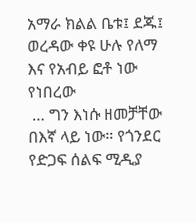አማራ ክልል ቤቱ፤ ደጁ፤ ወረዳው ቀዩ ሁሉ የለማ እና የአብይ ፎቶ ነው የነበረው
 … ግን እነሱ ዘመቻቸው በእኛ ላይ ነው። የጎንደር የድጋፍ ሰልፍ ሚዲያ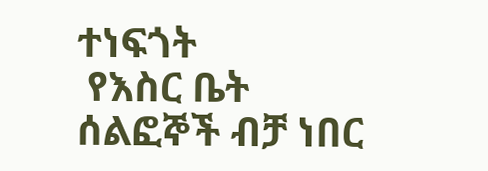ተነፍጎት
 የእስር ቤት ሰልፎኞች ብቻ ነበር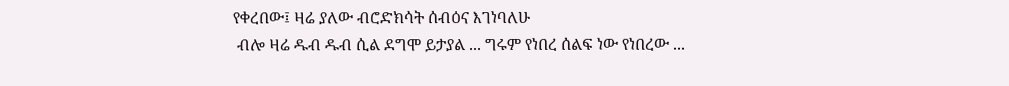የቀረበው፤ ዛሬ ያለው ብሮድክሳት ሰብዕና እገነባለሁ
 ብሎ ዛሬ ዱብ ዱብ ሲል ደግሞ ይታያል ... ግሩም የነበረ ሰልፍ ነው የነበረው ...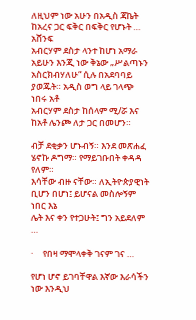ለዚህም ነው አሁን በአዲስ ጃኬት ከአረና ጋር ፍቅር በፍቅር የሆኑት … አሸንፍ
አብርሃም ደስታ ላንተ ከሆነ አማራ አይሁን እንጂ ነው ቅኔው „ሥልጣኑን
አስርክብሃለሁ“ ሲሉ በአደባባይ ያወጁት። አዲስ ወግ ላይ ገላጭ ነበሩ አቶ
አብርሃም ደስታ ከሰላም ሚ/ሯ እና ከአቶ ሌንጮ ለታ ጋር በመሆን።

ብቻ ደቂቃን ሆኑብኝ። እንደ መጽሐፈ ሄኖኩ ዶግማ። የማይገቡበት ቀዳዳ የለም።
እሳቸው ብዙ ናቸው። ለኢትዮጵያዊነት ቢሆን በሆነ፤ ይሆናል መስሎኝም ነበር እኔ
ሌት እና ቀን የተጋሁት፤ ግን አይደለም …

·     የበዛ ማሞላቀቅ ገናም ገና …

የሆነ ሆኖ ይገባቸዋል እኛው እራሳችን ነው እንዲህ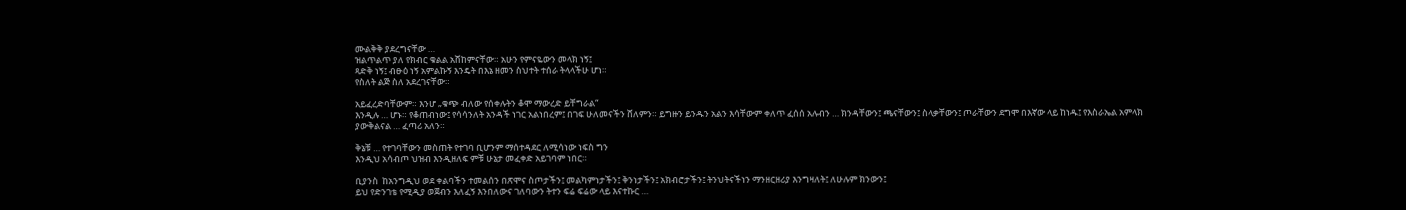ሙልቅቅ ያደረግናቸው …
ዝልጥልጥ ያለ የክብር ቁልል አሸከምናቸው። አሁን የምናዬውን መላክ ነኝ፤
ጻድቅ ነኝ፤ ብፁዕ ነኝ አምልኩኝ እንዴት በእኔ ዘመን ስህተት ተሰራ ትላላችሁ ሆነ።
የስለት ልጅ ስለ አደረገናቸው።

አይፈረድባቸውም። እንሆ „ቁጭ ብለው የሰቀሉትን ቆሞ ማውረድ ይቸግራል“
እንዲሉ … ሆኑ። የቆጠብነው፤ የሳሳንለት አንዳች ነገር አልነበረም፤ በገፍ ሁለመናችን ሸለምን። ይግዙን ይንዱን አልን እሳቸውም ቀለጥ ፈሰሰ አሉብን … ክንዳቸውን፤ ጫናቸውን፤ ስላቃቸውን፤ ጦራቸውን ደግሞ በእኛው ላይ ከነዱ፤ የእስራኤል አምላክ ያውቅልናል … ፈጣሪ አለን።

ቅኔቹ … የተገባቸውን መስጠት የተገባ ቢሆንም ማሰተዳደር ለሚሳነው ነፍስ ግን
እንዲህ አሳብጦ ህዝብ እንዲዘለፍ ምቹ ሁኔታ መፈቀድ አይገባም ነበር።

ቢያንስ  ከአንግዲህ ወደ ቀልባችን ተመልሰን በጽሞና ስጦታችን፤ መልካምነታችን፤ ቅንነታችን፤ አክብሮታችን፤ ትንህትናችነን ማንዘርዘሪያ እንግዛለት፤ ለሁሉም ክንውን፤
ይህ የድንገቴ የሚዲያ ወጀብን እለፈኝ እንበለውና ገለባውን ትተን ፍሬ ፍሬው ላይ እናተኩር …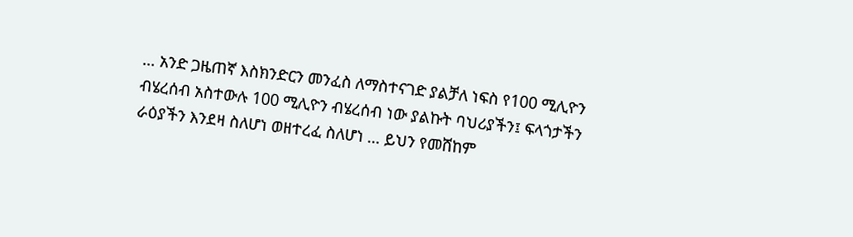… አንድ ጋዜጠኛ እስክንድርን መንፈስ ለማስተናገድ ያልቻለ ነፍስ የ100 ሚሊዮን ብሄረሰብ አስተውሉ 100 ሚሊዮን ብሄረሰብ ነው ያልኩት ባህሪያችን፤ ፍላጎታችን ራዕያችን እንደዛ ስለሆነ ወዘተረፈ ስለሆነ … ይህን የመሸከም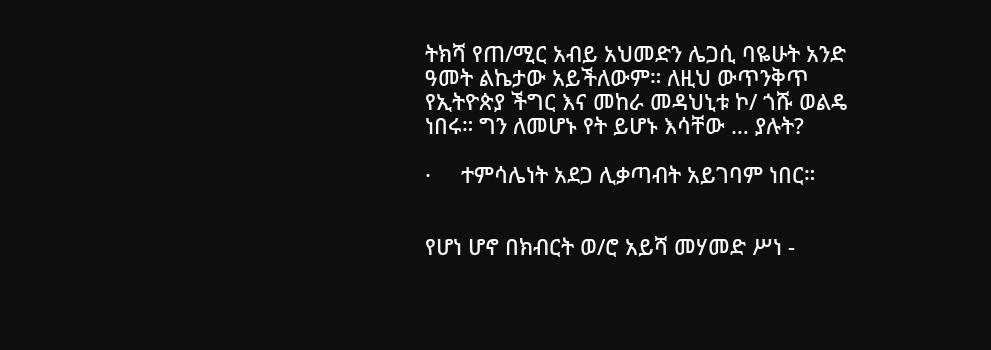ትክሻ የጠ/ሚር አብይ አህመድን ሌጋሲ ባዬሁት አንድ ዓመት ልኬታው አይችለውም። ለዚህ ውጥንቅጥ የኢትዮጵያ ችግር እና መከራ መዳህኒቱ ኮ/ ጎሹ ወልዴ ነበሩ። ግን ለመሆኑ የት ይሆኑ እሳቸው … ያሉት?

·     ተምሳሌነት አደጋ ሊቃጣብት አይገባም ነበር።


የሆነ ሆኖ በክብርት ወ/ሮ አይሻ መሃመድ ሥነ -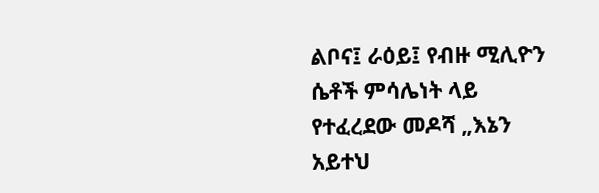ልቦና፤ ራዕይ፤ የብዙ ሚሊዮን ሴቶች ምሳሌነት ላይ የተፈረደው መዶሻ „እኔን አይተህ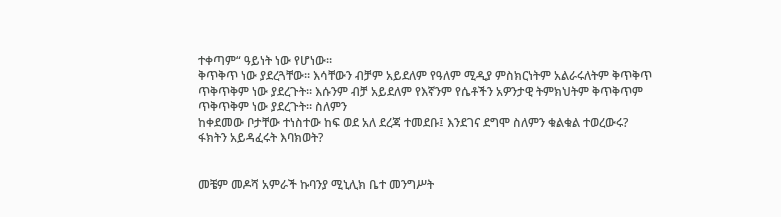ተቀጣም“ ዓይነት ነው የሆነው።
ቅጥቅጥ ነው ያደረጓቸው። እሳቸውን ብቻም አይደለም የዓለም ሚዲያ ምስክርነትም አልራሩለትም ቅጥቅጥ ጥቅጥቅም ነው ያደረጉት። እሱንም ብቻ አይደለም የእኛንም የሴቶችን አዎንታዊ ትምክህትም ቅጥቅጥም ጥቅጥቅም ነው ያደረጉት። ስለምን
ከቀደመው ቦታቸው ተነስተው ከፍ ወደ አለ ደረጃ ተመደቡ፤ እንደገና ደግሞ ስለምን ቁልቁል ተወረውሩ? ፋክትን አይዳፈሩት እባክወት?


መቼም መዶሻ አምራች ኩባንያ ሚኒሊክ ቤተ መንግሥት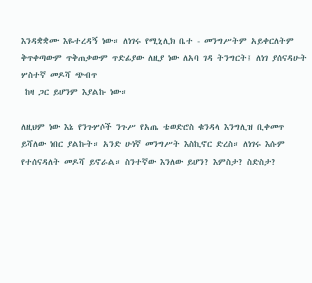እንዳቋቋሙ እዬተረዳኝ ነው። ለነገሩ የሚኒሊክ ቤተ - መንግሥትም አይቀርለትም ቅጥቀጣውም ጥቅጠቃውም ጥድፊያው ለዚያ ነው ለአባ ገዳ ትንግርት፤ ለነገ ያሰናዳሁት ሦስተኛ መዶሻ ጭብጥ
 ከዛ ጋር ይሆንም እያልኩ ነው።

ለዚህም ነው እኔ የንጉሦሶች ንጉሥ የአጤ ቴወድሮስ ቁንዳላ እንግሊዝ ቢቀመጥ
ይሻለው ነበር ያልኩት። አንድ ሁነኛ መንግሥት እስኪኖር ድረስ። ለነገሩ እሱም
የተሰናዳለት መዶሻ ይኖራል። ስንተኛው እንለው ይሆን? እምስታ? ስድስታ?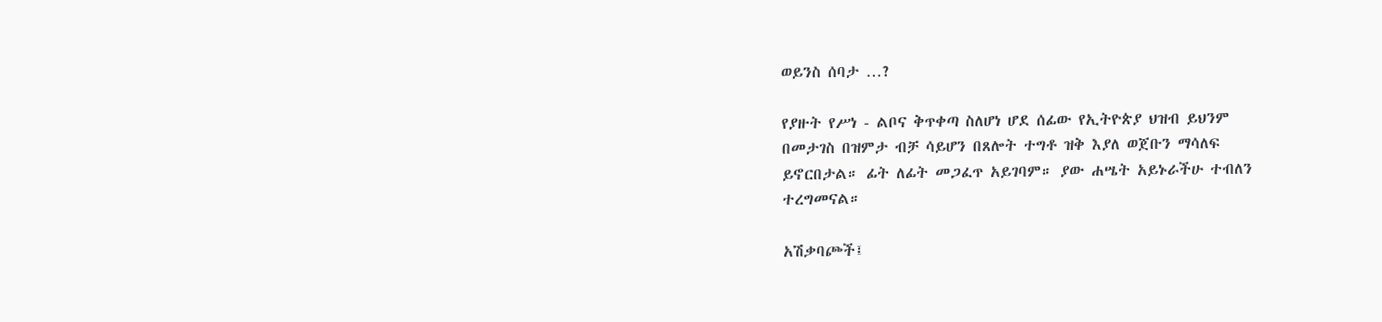ወይንስ ሰባታ …?

የያዙት የሥነ - ልቦና ቅጥቀጣ ስለሆነ ሆደ ሰፊው የኢትዮጵያ ህዝብ ይህንም
በመታገስ በዝምታ ብቻ ሳይሆን በጸሎት ተግቶ ዝቅ እያለ ወጀቡን ማሳለፍ
ይኖርበታል። ፊት ለፊት መጋፈጥ አይገባም። ያው ሐሤት አይኑራችሁ ተብለን
ተረግመናል።

አሽቃባጮች፤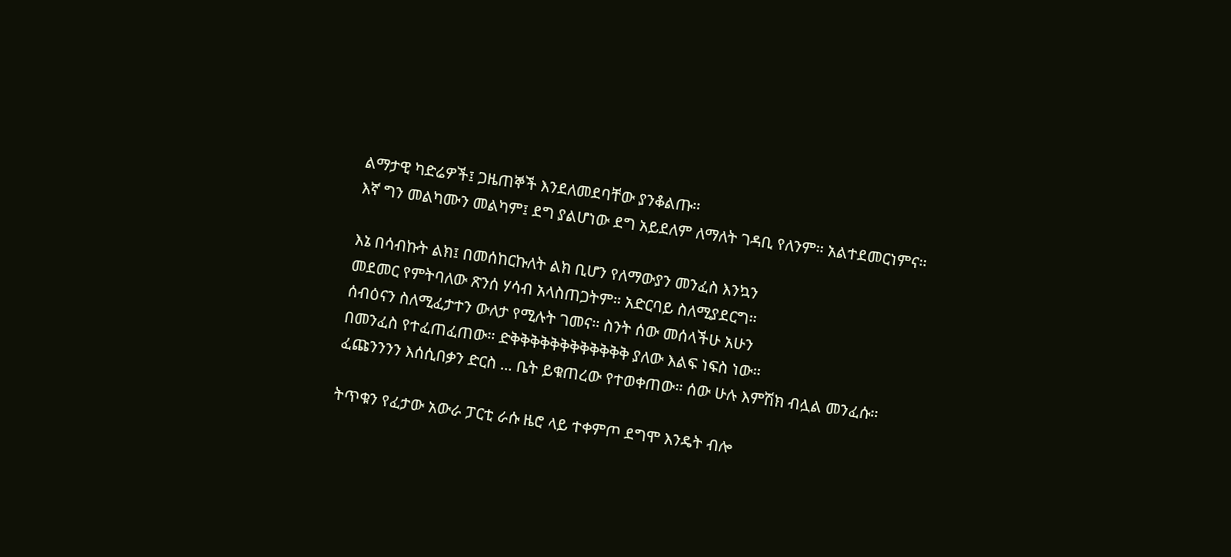ልማታዊ ካድሬዎች፤ ጋዜጠኞች እንደለመደባቸው ያንቆልጡ።
እኛ ግን መልካሙን መልካም፤ ደግ ያልሆነው ደግ አይደለም ለማለት ገዳቢ የለንም። አልተደመርነምና።

እኔ በሳብኩት ልክ፤ በመሰከርኩለት ልክ ቢሆን የለማውያን መንፈስ እንኳን
መደመር የምትባለው ጽንሰ ሃሳብ አላስጠጋትም። አድርባይ ስለሚያደርግ።
ሰብዕናን ስለሚፈታተን ውለታ የሚሉት ገመና። ስንት ሰው መሰላችሁ አሁን
በመንፈስ የተፈጠፈጠው። ድቅቅቅቅቅቅቅቅቅቅቅቅ ያለው እልፍ ነፍስ ነው።
ፈጩንንንን እሰሲበቃን ድርስ ... ቤት ይቁጠረው የተወቀጠው። ሰው ሁሉ እምሽክ ብሏል መንፈሱ።

ትጥቁን የፈታው አውራ ፓርቲ ራሱ ዜሮ ላይ ተቀምጦ ደግሞ እንዴት ብሎ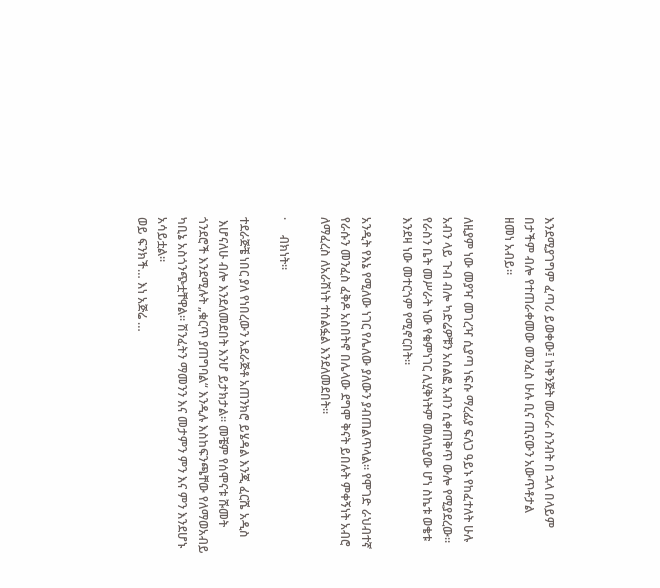እንደሚያገግም ፈጣሪ ይወቀው፤ ከቅንጅት መራራ ስንብት በ ኋላ በላይም
በታችም ብሎ የተጠራቀመው መንፈስ ሁሉ ቢና ጢናውን አውጥቶታል
ዘመነ አብይ።

ለዚያም ነው መያዣ መገረዣ ሲያጣ ነፍሱ ማረፊያ ፍለጋ ዓይኑ የከፈተለት ሁሉ
አብን ላይ ጉብ ብሎ ካድሬዎቹን አሰልፎ አብን ሲቀጠቅጥ ውሎ የሚያደረው።
የራስን ቤት መሥራት ነው የቁምነገር ሊሂቅነትም መለኪያው ሆነ ስኬቱ ወቄቱ
እንደዛ ነው መተርጎም የሚኖርበት።

አንዲት የእኔ የሚለው ነገር የሌለው ያለውን ያብጠልጥላል። የሞገድ ራህብተኛ
የራሱን መንፈስ ፈቅዶ አስበትኖ በሌላው ደግሞ ቅናት ይበሉት ምቀኝነት አብሮ
ለማፈረስ ለአራሽነት ተሰልፏል እንደለመደበት።

·     ብክነት።

ተደራጅቼ ነበር ያለ የነበረውን አደራጅቶ አጠንክሮ ይሄዳል እንጂ ፈርሼ አዲስ
 እሆናለሁ ብሎ እንደለመደበት እንሆ ይታክታል። መቼም የሰሞናቱ ሹመት ጎንደሮች እንደሚሉት „ቁርጥ ያጠግባል“ እንዲሉ እስከፍንጫቸው የለማወአብይ ካቢኔ አስጎንጭቷቸዋል። ሽንፈትን ማመንን እና መታምን ምን እና ምን እንደሆኑ አሳይቷል።
ወይ ፍንክች… እነ አጅሬ …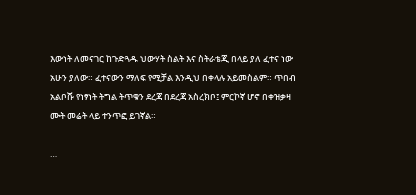እውነት ለመናገር ከጉድጓዱ ህውሃት ስልት እና ስትራቴጂ በላይ ያለ ፈተና ነው
አሁን ያለው። ፈተናውን ማለፍ የሚቻል እንዲህ በቀላሉ አይመስልም። ጥበብ
አልቦሹ የነፃነት ትግል ትጥቁን ደረጃ በደረጃ አስረክቦ፤ ምርኮኛ ሆኖ በቀዝቃዛ
ሙት መሬት ላይ ተንጥፎ ይገኛል።

…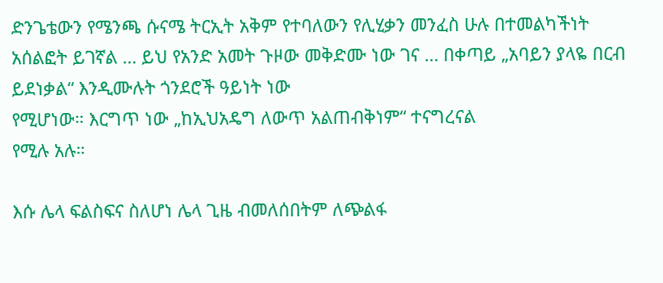ድንጌቴውን የሜንጫ ሱናሜ ትርኢት አቅም የተባለውን የሊሂቃን መንፈስ ሁሉ በተመልካችነት አሰልፎት ይገኛል … ይህ የአንድ አመት ጉዞው መቅድሙ ነው ገና … በቀጣይ „አባይን ያላዬ በርብ ይደነቃል“ እንዲሙሉት ጎንደሮች ዓይነት ነው
የሚሆነው። እርግጥ ነው „ከኢህአዴግ ለውጥ አልጠብቅነም“ ተናግረናል
የሚሉ አሉ።

እሱ ሌላ ፍልስፍና ስለሆነ ሌላ ጊዜ ብመለሰበትም ለጭልፋ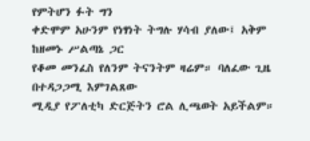የምትሆን ፉት ግን
ቀድሞም አሁንም የነፃነት ትግሉ ሃሳብ ያለው፤ አቅም ከዘመኑ ሥልጣኔ ጋር
የቆመ መንፈስ የለንም ትናንትም ዛሬም። ባለፈው ጊዜ በተዳጋጋሚ እምገልጸው
ሚዲያ የፖለቲካ ድርጅትን ሮል ሊጫወት አይችልም።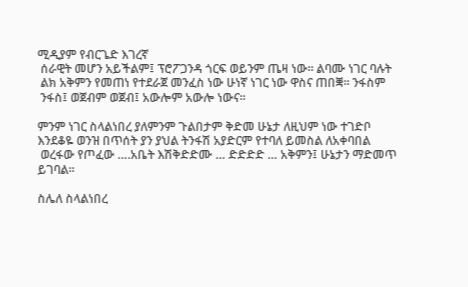ሚዲያም የብርጌድ እገረኛ
 ሰራዊት መሆን አይችልም፤ ፕሮፖጋንዳ ጎርፍ ወይንም ጤዛ ነው። ልባሙ ነገር ባሉት
 ልክ አቅምን የመጠነ የተደራጀ መንፈስ ነው ሁነኛ ነገር ነው ዋስና ጠበቛ። ንፋስም
 ንፋስ፤ ወጀብም ወጀብ፤ አውሎም አውሎ ነውና።

ምንም ነገር ስላልነበረ ያለምንም ጉልበታም ቅድመ ሁኔታ ለዚህም ነው ተገድቦ
እንደቆዬ ወንዝ በጥሰት ያን ያህል ትንፋሽ አያድርም የተባለ ይመስል ለአቀባበል
 ወረፋው የጦፈው ….አቤት እሽቅድድሙ … ድድድድ … አቅምን፤ ሁኔታን ማድመጥ ይገባል።

ስሌለ ስላልነበረ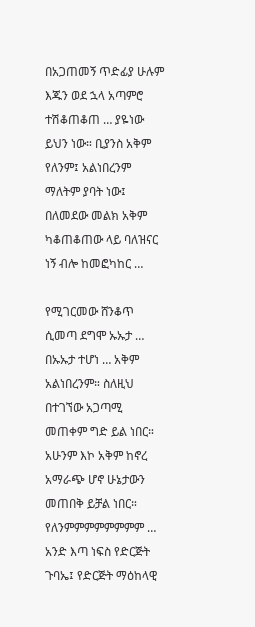በአጋጠመኝ ጥድፊያ ሁሉም እጁን ወደ ኋላ አጣምሮ ተሽቆጠቆጠ … ያዬነው ይህን ነው። ቢያንስ አቅም የለንም፤ አልነበረንም ማለትም ያባት ነው፤
በለመደው መልክ አቅም ካቆጠቆጠው ላይ ባለዝናር ነኝ ብሎ ከመፎካከር …

የሚገርመው ሸንቆጥ ሲመጣ ደግሞ ኡኡታ … በኡኡታ ተሆነ … አቅም አልነበረንም። ስለዚህ በተገኘው አጋጣሚ መጠቀም ግድ ይል ነበር። አሁንም እኮ አቅም ከኖረ
አማራጭ ሆኖ ሁኔታውን መጠበቅ ይቻል ነበር። የለንምምምምምምምም …
አንድ እጣ ነፍስ የድርጅት ጉባኤ፤ የድርጅት ማዕከላዊ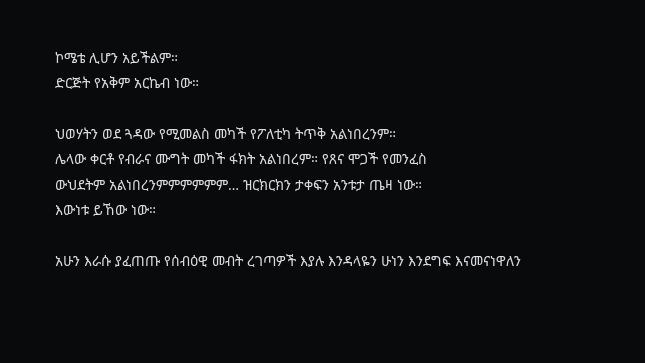ኮሜቴ ሊሆን አይችልም።
ድርጅት የአቅም አርኬብ ነው።

ህወሃትን ወደ ጓዳው የሚመልስ መካች የፖለቲካ ትጥቅ አልነበረንም።
ሌላው ቀርቶ የብራና ሙግት መካች ፋክት አልነበረም። የጸና ሞጋች የመንፈስ
ውህደትም አልነበረንምምምምምም… ዝርክርክን ታቀፍን አንቱታ ጤዛ ነው።
እውነቱ ይኸው ነው።

አሁን እራሱ ያፈጠጡ የሰብዕዊ መብት ረገጣዎች እያሉ እንዳላዬን ሁነን እንደግፍ እናመናነዋለን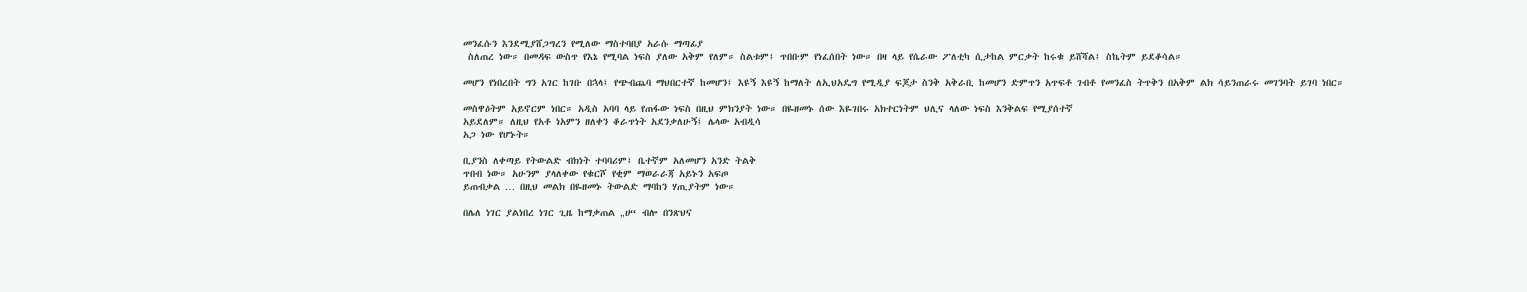መንፈሱን እንደሚያሸጋግረን የሚለው ማስተባበያ አራሱ ማጣፊያ
 ስለጠረ ነው። በመዳፍ ውስጥ የእኔ የሚባል ነፍስ ያለው አቅም የለም። ስልቱም፤ ጥበቡም የነፈሰበት ነው። በዛ ላይ የሴራው ፖለቲካ ሲታከል ምርቃት ከሩቁ ይሸሻል፤ ስኬትም ይደቆሳል።

መሆን የነበረበት ግን አገር ከገቡ በኋላ፤ የጭብጨባ ማህበርተኛ ከመሆን፤ እዩኝ እዩኝ ከማለት ለኢህአዴግ የሚዲያ ፍጆታ ስንቅ አቅራቢ ከመሆን ድምጥን አጥፍቶ ገብቶ የመንፈስ ትጥቅን በአቅም ልክ ሳይንጠራሩ መገንባት ይገባ ነበር።

መስዋዕትም አይኖርም ነበር። አዲስ አባባ ላይ የጠፋው ነፍስ በዚህ ምክንያት ነው። በዬዘመኑ ሰው እዬገበሩ አክተርነትም ህሊና ላለው ነፍስ እንቅልፍ የሚያሰተኛ
አይደለም። ለዚህ የአቶ ነአምን ዘለቀን ቆራጥነት አደንቃለሁኝ፤ ሌላው አብዲሳ
አጋ ነው የሆኑት።

ቢያንስ ለቀጣይ የትውልድ ብክነት ተባባሪም፤ ቤተኛም አለመሆን አንድ ትልቅ
ጥበብ ነው። አሁንም ያላለቀው የቁርሾ የቂም ማወራራጃ አይኑን አፍጦ
ይጠብቃል … በዚህ መልክ በዬዘመኑ ትውልድ ማባከን ሃጢያትም ነው።

በሌለ ነገር ያልነበረ ነገር ጊዜ ከማቃጠል „ሀ“ ብሎ በንጽህና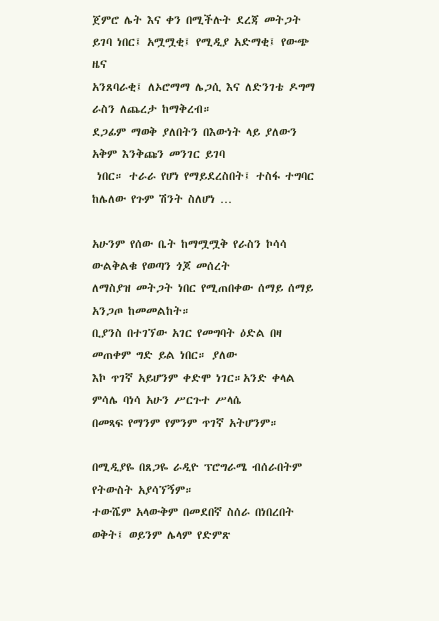ጀምሮ ሌት እና ቀን በሚችሉት ደረጃ መትጋት ይገባ ነበር፤ አሟሟቂ፤ የሚዲያ አድማቂ፤ የውጭ ዜና
አንጸባራቂ፤ ለኦሮማማ ሌጋሲ እና ለድንገቴ ዶግማ ራስን ለጨረታ ከማቅረብ።
ደጋፊም ማወቅ ያለበትን በእውነት ላይ ያለውን አቅም እንቅጩን መንገር ይገባ
 ነበር። ተራራ የሆነ የማይደረስበት፤ ተስፋ ተግባር ከሌለው የጉም ሽንት ስለሆነ …

አሁንም የሰው ቤት ከማሟሟቅ የራስን ኮሳሳ ውልቅልቁ የወጣን ጎጆ መሰረት
ለማስያዝ መትጋት ነበር የሚጠበቀው ሰማይ ሰማይ አንጋጦ ከመመልከት።
ቢያንስ በተገኘው አገር የመግባት ዕድል በዛ መጠቀም ግድ ይል ነበር። ያለው
እኮ ጥገኛ አይሆንም ቀድሞ ነገር።አንድ ቀላል ምሳሌ ባነሳ አሁን ሥርጉተ ሥላሴ
በመጻፍ የማንም የምንም ጥገኛ አትሆንም።

በሚዲያዬ በጸጋዬ ራዲዮ ፕሮግራሜ ብሰራበትም የትውስት አያሳኘኝም።
ተውሼም አላውቅም በመደበኛ ስሰራ በነበረበት ወቅት፤ ወይንም ሌላም የድምጽ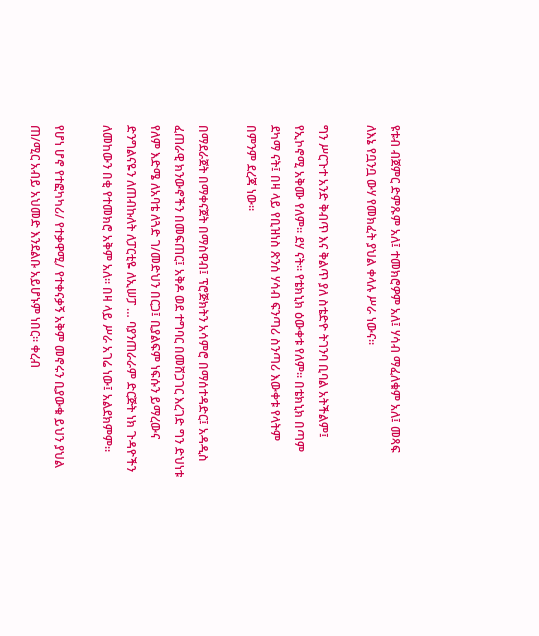ዩቱብ ብጀምር ድምጹም አለ፤ ተመክሮዎም አለ፤ ሃሳብ ማፈለቁም አለ፤ መጻፍ
ለእኔ የቧንቧ ውሃ የመክፈት ያህል ቀላሉ ሥራ ነውና።

ግን ሥርጉተ አንድ ቅብጥ እና ቅልጥ ያለ ስቴድዮ ትገንባ ቢባል አትችልም፤
የኢኮኖሚ አቅሙ የለም። ደሃ ናት። የቴክኒክ ዕውቀቱ የለም። በቴክኒክ በጣም
ደካማ ናት፤ በዛ ላይ የቢዝነስ ጽንሰ ሃሳብ ፍንጣሪ ስንጣሪ እውቀቱ የላትም
በምንም ደረጃ ነው።

በማደራጀት በማቀናጀት በማስዋብ፤ ፕሮጅክትን አሳምሮ በማሰተዳድር፤ አዳዲስ
ፈጠራዊ ክንውኖችን በመፍጠር፤ አቅዶ ወደ ተግባር በመሸጋገር እረገድ ግን ድህነቱ
የለም እድሜ ለአባቴ ለጓድ ገ/መድህን በርጋ፤ ቢያልፍም ነፍሱን ይማረውና
ድንግልናዬን ለጠብኩለት ለፓርቲዬ ለኢሠፓ … ባያንጠራራም ድርጅት ነክ ጉዳዮችን ለመከውን በቂ የተመክሮ አቅም አለ። በዛ ላይ ሥራ አገሬ ነው፤ አልደክምም።

የሆነ ሆኖ የተፎካካሪ/ የተቃዋሚ/ የተቀናቃኝ አቅም መኖሩን ቢያውቁ ይህን ያህል
ጠ/ሚር አብይ አህመድ እንደልቡ አይሆኑም ነበር። ቀረብ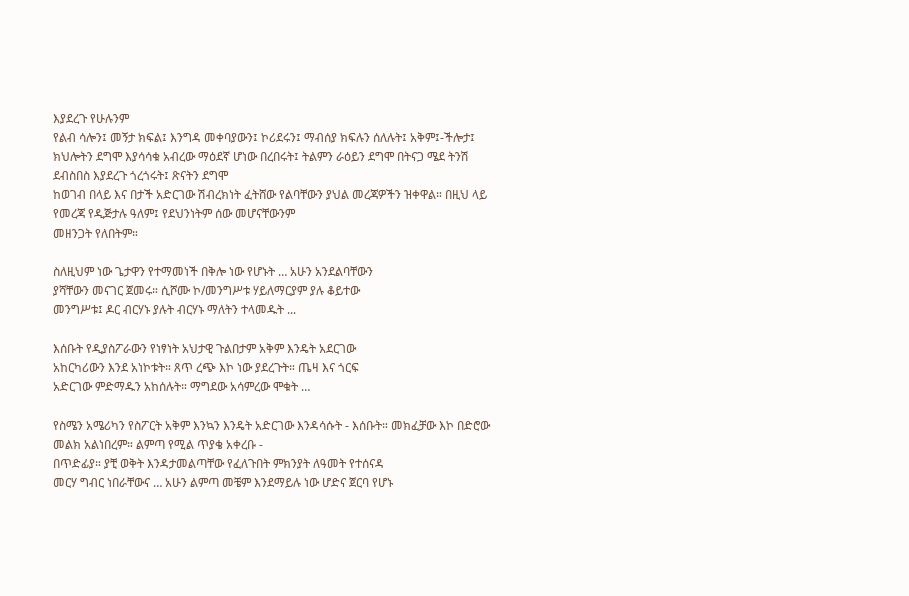እያደረጉ የሁሉንም
የልብ ሳሎን፤ መኝታ ክፍል፤ እንግዳ መቀባያውን፤ ኮሪደሩን፤ ማብሰያ ክፍሉን ሰለሉት፤ አቅም፤-ችሎታ፤ ክህሎትን ደግሞ እያሳሳቁ አብረው ማዕደኛ ሆነው በረበሩት፤ ትልምን ራዕይን ደግሞ በትናጋ ሜደ ትንሽ ደብስበስ እያደረጉ ጎረጎሩት፤ ጽናትን ደግሞ
ከወገብ በላይ እና በታች አድርገው ሽብረክነት ፈትሸው የልባቸውን ያህል መረጃዎችን ዝቀዋል። በዚህ ላይ የመረጃ የዲጅታሉ ዓለም፤ የደህንነትም ሰው መሆናቸውንም
መዘንጋት የለበትም።

ስለዚህም ነው ጌታዋን የተማመነች በቅሎ ነው የሆኑት … አሁን አንደልባቸውን
ያሻቸውን መናገር ጀመሩ። ሲሾሙ ኮ/መንግሥቱ ሃይለማርያም ያሉ ቆይተው
መንግሥቱ፤ ዶር ብርሃኑ ያሉት ብርሃኑ ማለትን ተላመዱት ...

እሰቡት የዲያስፖራውን የነፃነት አህታዊ ጉልበታም አቅም እንዴት አደርገው
አከርካሪውን እንደ አነኮቱት። ጸጥ ረጭ እኮ ነው ያደረጉት። ጤዛ እና ጎርፍ
አድርገው ምድማዱን አከሰሉት። ማግደው አሳምረው ሞቁት …

የስሜን አሜሪካን የስፖርት አቅም እንኳን እንዴት አድርገው እንዳሳሱት - እሰቡት። መክፈቻው እኮ በድሮው መልክ አልነበረም። ልምጣ የሚል ጥያቄ አቀረቡ -
በጥድፊያ። ያቺ ወቅት እንዳታመልጣቸው የፈለጉበት ምክንያት ለዓመት የተሰናዳ
መርሃ ግብር ነበራቸውና … አሁን ልምጣ መቼም እንደማይሉ ነው ሆድና ጀርባ የሆኑ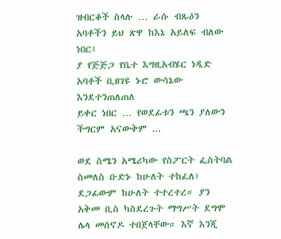ዝብርቆች ስላሉ … ራሱ ብጹዕን አባቶችን ይህ ጽዋ ከእኔ አይለፍ ብለው ነበር፤
ያ የጅጅጋ የቤተ እግዚአብሄር ነዲድ አባቶች ቢዘገዩ ኑሮ ውሳኔው እንደተንጠለጠለ
ይቀር ነበር … የወደፊቱን ጫን ያለውን ችግርም አናውቅም ...

ወደ ስሜን አሜሪካው የስፖርት ፌስትባል ስመለስ ቡድኑ ከሁለት ተከፈለ፤
ደጋፊውም ከሁለት ተተረተረ። ያን አቅመ ቢስ ካስደረጉት ማግሥት ደግሞ
ሌላ መሰኖዶ ተበጀላቸው። እኛ እንጂ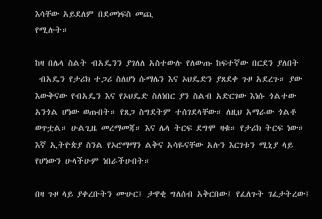እሳቸው አይደለም በደመነፍስ መጪ
የሚሉት።

ከዛ በሌላ ስልት ብአዴንን ያገለለ አስተውሉ የለውጡ ከፍተኛው በርደን ያለበት
 ብአዴን የታሪክ ተጋሪ ስለሆነ ሱማሌን እና ኦህዴድን ያጸደቀ ጉዞ አደረጉ። ያው
እውቅናው የብአዴን እና የኦህዴድ ስለነበር ያን ስልብ አድርገው እነሱ ጎልተው
አንጎል ሆነው ወጡበት። የጸጋ ስግደትም ተሰገደላቸው። ለዚህ አማራው ጎልቶ
ወጥቷል። ሁልጊዜ መረማመጃ። እና ሌላ ትርፍ ደግሞ ዛቁ። የታሪክ ትርፍ ነው።
እኛ ኢትዮጵያ ስንል የኦሮማማን ልቅና አሳዬናቸው አሉን እርገቱን ሚኒያ ላይ
የሆነውን ሁላችሁም ነበራችሁበት።

በዛ ጉዞ ላይ ያቀረቡትን ሙሁር፤ ታዋቂ ግለሰብ አቅርበው፤ የፈለጉት ገፈታትረው፤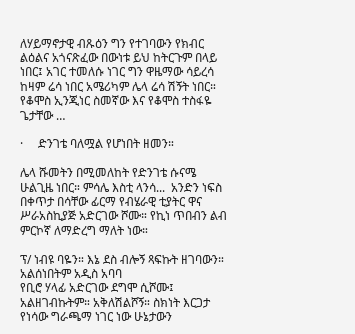ለሃይማኖታዊ ብጹዕን ግን የተገባውን የክብር ልዕልና አጎናጽፈው በውነቱ ይህ ከትርጉም በላይ ነበር፤ አገር ተመለሱ ነገር ግን ዋዜማው ሳይረሳ ከዛም ሬሳ ነበር አሜሪካም ሌላ ሬሳ ሽኝት ነበር። የቆሞስ ኢንጂነር ስመኛው እና የቆሞስ ተስፋዬ ጌታቸው …

·     ድንገቴ ባለሟል የሆነበት ዘመን።

ሌላ ሹመትን በሚመለከት የድንገቴ ሱናሜ ሁልጊዜ ነበር። ምሳሌ እስቲ ላንሳ...  አንድን ነፍስ በቀጥታ በሳቸው ፊርማ የብሄራዊ ቲያትር ዋና ሥራአስኪያጅ አድርገው ሾሙ። የኪነ ጥበብን ልብ ምርኮኛ ለማድረግ ማለት ነው።

ፕ/ ነብዩ ባዬን። እኔ ደስ ብሎኝ ጻፍኩት ዘገባውን። አልሰነበትም አዲስ አባባ
የቢሮ ሃላፊ አድርገው ደግሞ ሲሾሙ፤ አልዘገብኩትም። አቅለሽልሾኝ። ስክነት እርጋታ የነሳው ግራጫማ ነገር ነው ሁኔታውን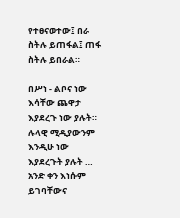የተፀናወተው፤ በራ ስትሉ ይጠፋል፤ ጠፋ ስትሉ ይበራል።

በሥነ - ልቦና ነው እሳቸው ጨዋታ እያደረጉ ነው ያሉት። ሉላዊ ሚዲያውንም
እንዲሁ ነው እያደረጉት ያሉት … አንድ ቀን እነሱም ይገባቸውና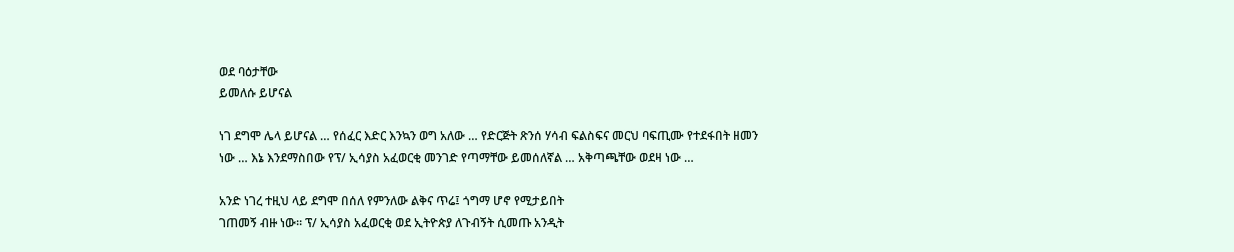ወደ ባዕታቸው
ይመለሱ ይሆናል

ነገ ደግሞ ሌላ ይሆናል … የሰፈር እድር እንኳን ወግ አለው … የድርጅት ጽንሰ ሃሳብ ፍልስፍና መርህ ባፍጢሙ የተደፋበት ዘመን ነው … እኔ እንደማስበው የፕ/ ኢሳያስ አፈወርቂ መንገድ የጣማቸው ይመሰለኛል … አቅጣጫቸው ወደዛ ነው …

አንድ ነገረ ተዚህ ላይ ደግሞ በሰለ የምንለው ልቅና ጥሬ፤ ጎግማ ሆኖ የሚታይበት
ገጠመኝ ብዙ ነው። ፕ/ ኢሳያስ አፈወርቂ ወደ ኢትዮጵያ ለጉብኝት ሲመጡ አንዲት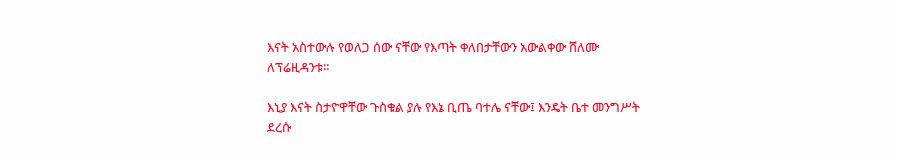እናት አስተውሉ የወለጋ ሰው ናቸው የእጣት ቀለበታቸውን አውልቀው ሸለሙ ለፕሬዚዳንቱ።

እኒያ እናት ስታዮዋቸው ጉስቁል ያሉ የእኔ ቢጤ ባተሌ ናቸው፤ እንዴት ቤተ መንግሥት ደረሱ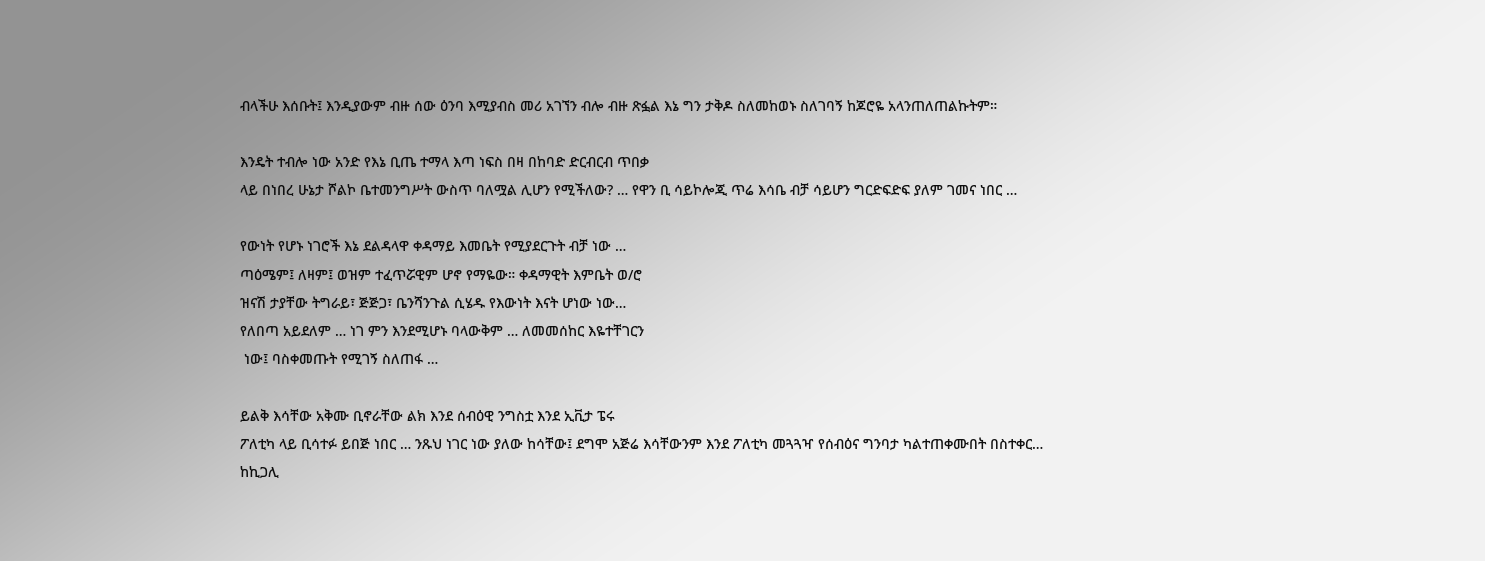ብላችሁ እሰቡት፤ እንዲያውም ብዙ ሰው ዕንባ እሚያብስ መሪ አገኘን ብሎ ብዙ ጽፏል እኔ ግን ታቅዶ ስለመከወኑ ስለገባኝ ከጆሮዬ አላንጠለጠልኩትም።

እንዴት ተብሎ ነው አንድ የእኔ ቢጤ ተማላ እጣ ነፍስ በዛ በከባድ ድርብርብ ጥበቃ
ላይ በነበረ ሁኔታ ሾልኮ ቤተመንግሥት ውስጥ ባለሟል ሊሆን የሚችለው? … የዋን ቢ ሳይኮሎጂ ጥሬ እሳቤ ብቻ ሳይሆን ግርድፍድፍ ያለም ገመና ነበር …

የውነት የሆኑ ነገሮች እኔ ደልዳላዋ ቀዳማይ እመቤት የሚያደርጉት ብቻ ነው …
ጣዕሜም፤ ለዛም፤ ወዝም ተፈጥሯዊም ሆኖ የማዬው። ቀዳማዊት እምቤት ወ/ሮ
ዝናሽ ታያቸው ትግራይ፣ ጅጅጋ፣ ቤንሻንጉል ሲሄዱ የእውነት እናት ሆነው ነው…
የለበጣ አይደለም … ነገ ምን እንደሚሆኑ ባላውቅም … ለመመሰከር እዬተቸገርን
 ነው፤ ባስቀመጡት የሚገኝ ስለጠፋ …

ይልቅ እሳቸው አቅሙ ቢኖራቸው ልክ እንደ ሰብዕዊ ንግስቷ እንደ ኢቪታ ፔሩ
ፖለቲካ ላይ ቢሳተፉ ይበጅ ነበር … ንጹህ ነገር ነው ያለው ከሳቸው፤ ደግሞ አጅሬ እሳቸውንም እንደ ፖለቲካ መጓጓዣ የሰብዕና ግንባታ ካልተጠቀሙበት በስተቀር…
ከኪጋሊ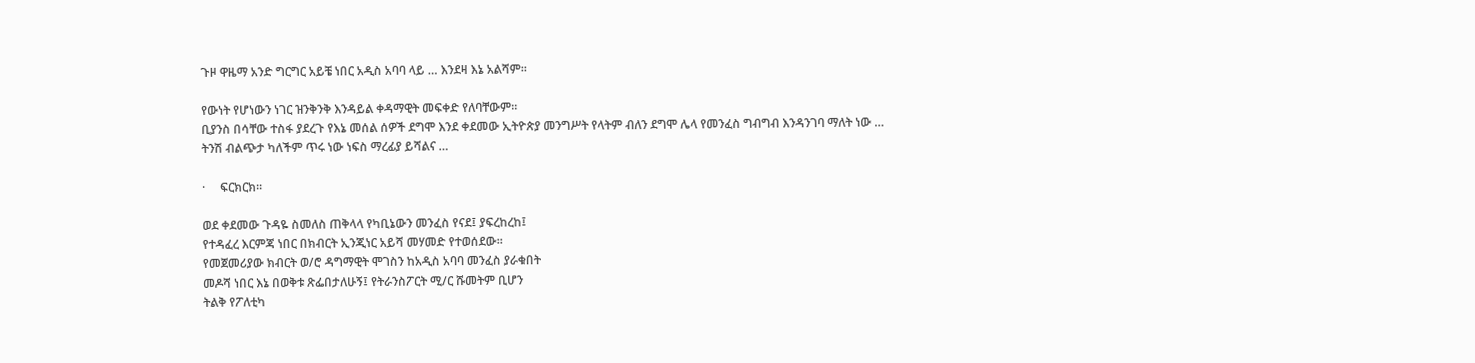ጉዞ ዋዜማ አንድ ግርግር አይቼ ነበር አዲስ አባባ ላይ … እንደዛ እኔ አልሻም።

የውነት የሆነውን ነገር ዝንቅንቅ እንዳይል ቀዳማዊት መፍቀድ የለባቸውም።
ቢያንስ በሳቸው ተስፋ ያደረጉ የእኔ መሰል ሰዎች ደግሞ እንደ ቀደመው ኢትዮጵያ መንግሥት የላትም ብለን ደግሞ ሌላ የመንፈስ ግብግብ እንዳንገባ ማለት ነው …
ትንሽ ብልጭታ ካለችም ጥሩ ነው ነፍስ ማረፊያ ይሻልና …

·     ፍርክርክ።

ወደ ቀደመው ጉዳዬ ስመለስ ጠቅላላ የካቢኔውን መንፈስ የናደ፤ ያፍረከረከ፤
የተዳፈረ እርምጃ ነበር በክብርት ኢንጂነር አይሻ መሃመድ የተወሰደው።
የመጀመሪያው ክብርት ወ/ሮ ዳግማዊት ሞገስን ከአዲስ አባባ መንፈስ ያራቁበት
መዶሻ ነበር እኔ በወቅቱ ጽፌበታለሁኝ፤ የትራንስፖርት ሚ/ር ሹመትም ቢሆን
ትልቅ የፖለቲካ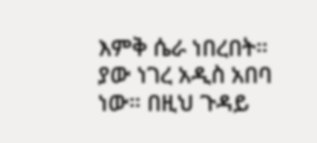እምቅ ሴራ ነበረበት። ያው ነገረ አዲስ አበባ ነው። በዚህ ጉዳይ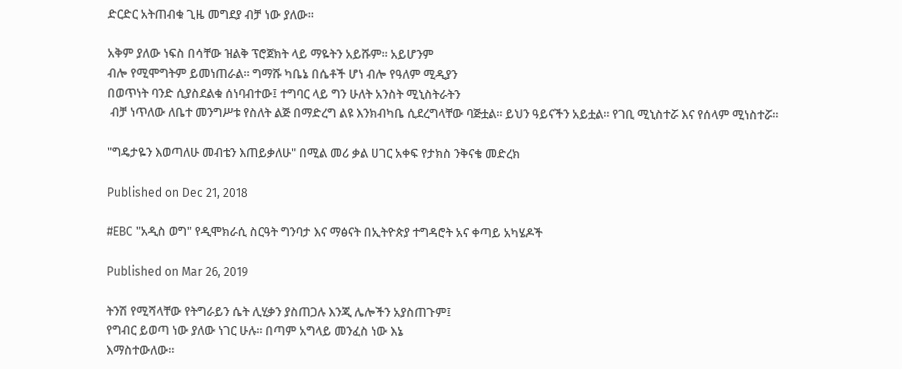ድርድር አትጠብቁ ጊዜ መግደያ ብቻ ነው ያለው።

አቅም ያለው ነፍስ በሳቸው ዝልቅ ፕሮጀክት ላይ ማዬትን አይሹም። አይሆንም
ብሎ የሚሞግትም ይመነጠራል። ግማሹ ካቤኔ በሴቶች ሆነ ብሎ የዓለም ሚዲያን
በወጥነት ባንድ ሲያስደልቁ ሰነባብተው፤ ተግባር ላይ ግን ሁለት አንስት ሚኒስትራትን
 ብቻ ነጥለው ለቤተ መንግሥቱ የስለት ልጅ በማድረግ ልዩ እንክብካቤ ሲደረግላቸው ባጅቷል። ይህን ዓይናችን አይቷል። የገቢ ሚኒስተሯ እና የሰላም ሚነስተሯ።

"ግዴታዬን እወጣለሁ መብቴን እጠይቃለሁ" በሚል መሪ ቃል ሀገር አቀፍ የታክስ ንቅናቄ መድረክ

Published on Dec 21, 2018

#EBC "አዲስ ወግ" የዲሞክራሲ ስርዓት ግንባታ እና ማፅናት በኢትዮጵያ ተግዳሮት አና ቀጣይ አካሄዶች

Published on Mar 26, 2019

ትንሽ የሚሻላቸው የትግራይን ሴት ሊሂቃን ያስጠጋሉ እንጂ ሌሎችን አያስጠጉም፤
የግብር ይወጣ ነው ያለው ነገር ሁሉ። በጣም አግላይ መንፈስ ነው እኔ
እማስተውለው።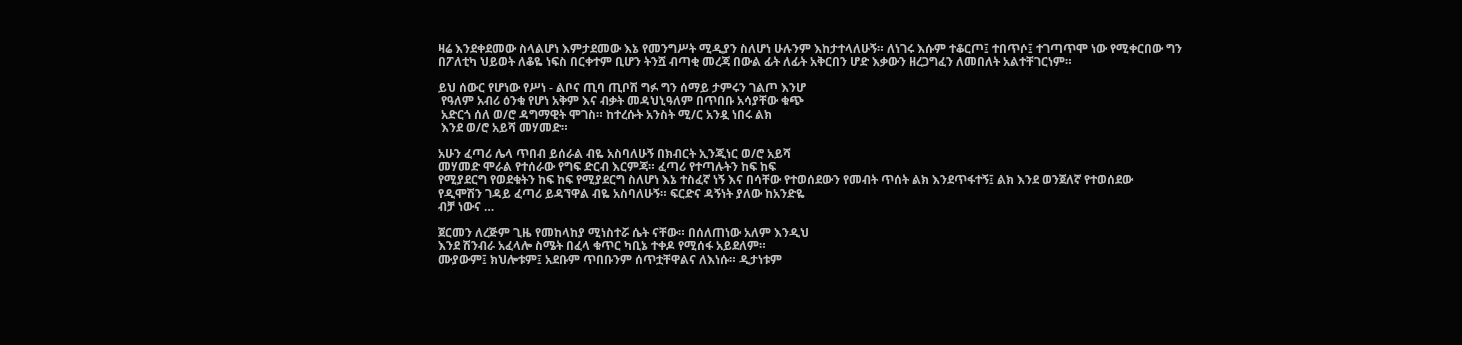ዛሬ እንደቀደመው ስላልሆነ እምታደመው እኔ የመንግሥት ሚዲያን ስለሆነ ሁሉንም እከታተላለሁኝ። ለነገሩ እሱም ተቆርጦ፤ ተበጥሶ፤ ተገጣጥሞ ነው የሚቀርበው ግን በፖለቲካ ህይወት ለቆዬ ነፍስ በርቀተም ቢሆን ትንሿ ብጣቂ መረጃ በውል ፊት ለፊት አቅርበን ሆድ እቃውን ዘረጋግፈን ለመበለት አልተቸገርነም።

ይህ ሰውር የሆነው የሥነ - ልቦና ጢባ ጢቦሽ ግፉ ግን ሰማይ ታምሩን ገልጦ እንሆ
 የዓለም አብሪ ዕንቁ የሆነ አቅም እና ብቃት መዳህኒዓለም በጥበቡ አሳያቸው ቁጭ
 አድርጎ ሰለ ወ/ሮ ዳግማዊት ሞገስ። ከተረሱት አንስት ሚ/ር አንዷ ነበሩ ልክ
 እንደ ወ/ሮ አይሻ መሃመድ።

አሁን ፈጣሪ ሌላ ጥበብ ይሰራል ብዬ አስባለሁኝ በክብርት ኢንጂነር ወ/ሮ አይሻ
መሃመድ ሞራል የተሰራው የግፍ ድርብ እርምጃ። ፈጣሪ የተጣሉትን ከፍ ከፍ
የሚያደርግ የወደቁትን ከፍ ከፍ የሚያደርግ ስለሆነ እኔ ተስፈኛ ነኝ እና በሳቸው የተወሰደውን የመብት ጥሰት ልክ እንደጥፋተኝ፤ ልክ እንደ ወንጀለኛ የተወሰደው
የዲሞሽን ገዳይ ፈጣሪ ይዳኘዋል ብዬ አስባለሁኝ። ፍርድና ዳኝነት ያለው ከአንድዬ
ብቻ ነውና …

ጀርመን ለረጅም ጊዜ የመከላከያ ሚነስተሯ ሴት ናቸው። በሰለጠነው አለም እንዲህ
እንደ ሽንብራ አፈላሎ ስሜት በፈላ ቁጥር ካቢኔ ተቀዶ የሚሰፋ አይደለም።
ሙያውም፤ ክህሎቱም፤ አደቡም ጥበቡንም ሰጥቷቸዋልና ለእነሱ። ዲታነቱም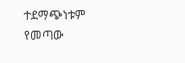ተደማጭነቱም የመጣው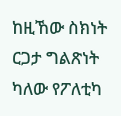ከዚኸው ስክነት ርጋታ ግልጽነት ካለው የፖለቲካ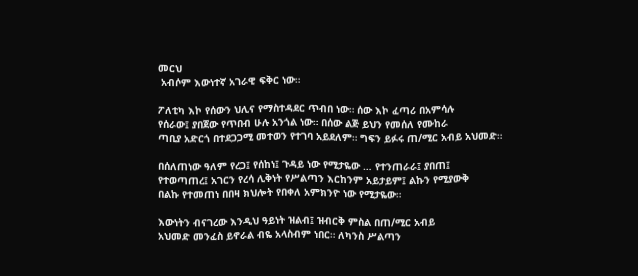መርህ
 አብሶም እውነተኛ አገራዊ ፍቅር ነው።

ፖለቲካ እኮ የሰውን ህሊና የማስተዳደር ጥብበ ነው። ሰው እኮ ፈጣሪ በአምሳሉ
የሰራው፤ ያበጀው የጥበብ ሁሉ አንጎል ነው። በሰው ልጅ ይህን የመሰለ የሙከራ
ጣቢያ አድርጎ በተደጋጋሚ መተወን የተገባ አይደለም። ግፍን ይፉሩ ጠ/ሚር አብይ አህመድ።

በሰለጠነው ዓለም የረጋ፤ የሰከነ፤ ጉዳይ ነው የሚታዬው … የተንጠራራ፤ ያበጠ፤
የተወጣጠረ፤ አገርን የረሳ ሊቅነት የሥልጣን እርከንም አይታይም፤ ልኩን የሚያውቅ
በልኩ የተመጠነ በበዛ ክህሎት የበቀለ አምክንዮ ነው የሚታዬው።

እውነትን ብናገረው እንዲህ ዓይነት ዝልብ፤ ዝብርቅ ምስል በጠ/ሚር አብይ
አህመድ መንፈስ ይኖራል ብዬ አላስብም ነበር። ለካንስ ሥልጣን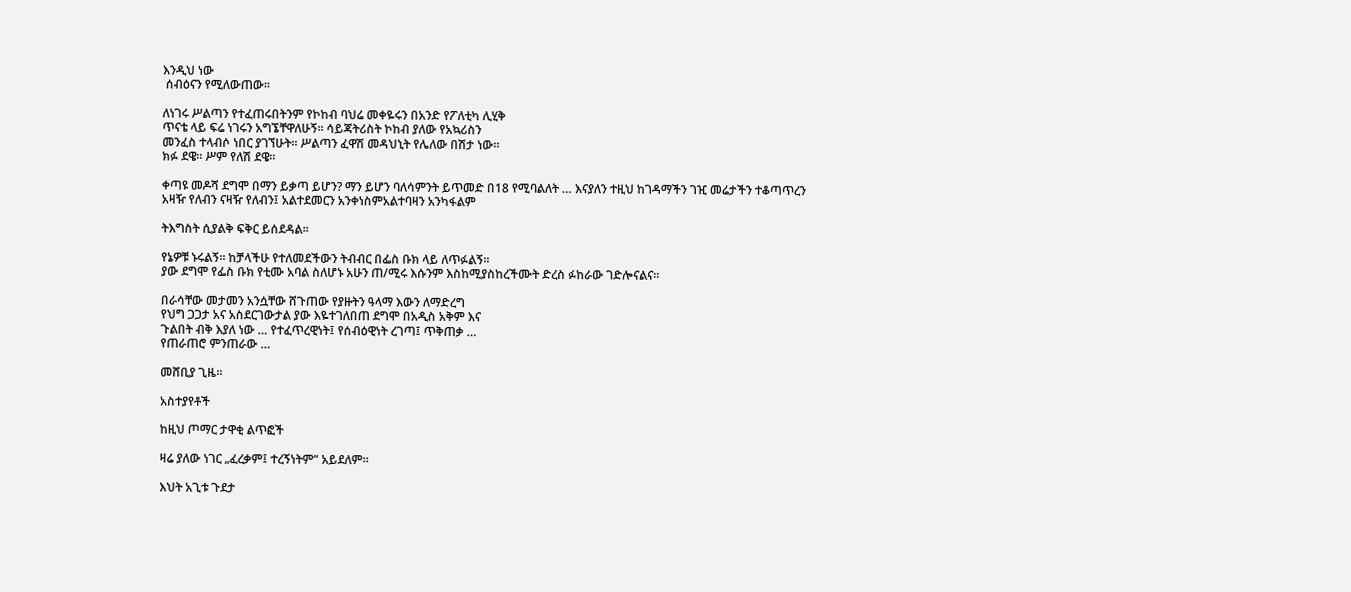እንዲህ ነው
 ሰብዕናን የሚለውጠው።

ለነገሩ ሥልጣን የተፈጠሩበትንም የኮከብ ባህሬ መቀዬሩን በአንድ የፖለቲካ ሊሂቅ
ጥናቴ ላይ ፍሬ ነገሩን አግኜቸዋለሁኝ። ሳይጃትሪስት ኮከብ ያለው የአኳሪስን
መንፈስ ተላብሶ ነበር ያገኘሁት። ሥልጣን ፈዋሽ መዳህኒት የሌለው በሽታ ነው።
ክፉ ደዌ። ሥም የለሽ ደዌ።

ቀጣዩ መዶሻ ደግሞ በማን ይቃጣ ይሆን? ማን ይሆን ባለሳምንት ይጥመድ በ18 የሚባልለት … እናያለን ተዚህ ከገዳማችን ገዢ መሬታችን ተቆጣጥረን
አዛዥ የለብን ናዛዥ የለብን፤ አልተደመርን አንቀነስምአልተባዛን አንካፋልም

ትእግስት ሲያልቅ ፍቅር ይሰደዳል።

የኔዎቹ ኑሩልኝ። ከቻላችሁ የተለመደችውን ትብብር በፌስ ቡክ ላይ ለጥፉልኝ።
ያው ደግሞ የፌስ ቡክ የቲሙ አባል ስለሆኑ አሁን ጠ/ሚሩ እሱንም እስከሚያስከረችሙት ድረስ ፉከራው ገድሎናልና።

በራሳቸው መታመን አንሷቸው ሸጉጠው የያዙትን ዓላማ እውን ለማድረግ
የህግ ጋጋታ አና አስደርገውታል ያው እዬተገለበጠ ደግሞ በአዲስ አቅም እና
ጉልበት ብቅ እያለ ነው … የተፈጥረዊነት፤ የሰብዕዊነት ረገጣ፤ ጥቅጠቃ …
የጠራጠሮ ምንጠራው …

መሸቢያ ጊዜ።

አስተያየቶች

ከዚህ ጦማር ታዋቂ ልጥፎች

ዛሬ ያለው ነገር „ፈረቃም፤ ተረኝነትም“ አይደለም።

እህት አጊቱ ጉደታ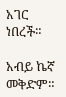አገር ነበረች።

አብይ ኬኛ መቅድም።